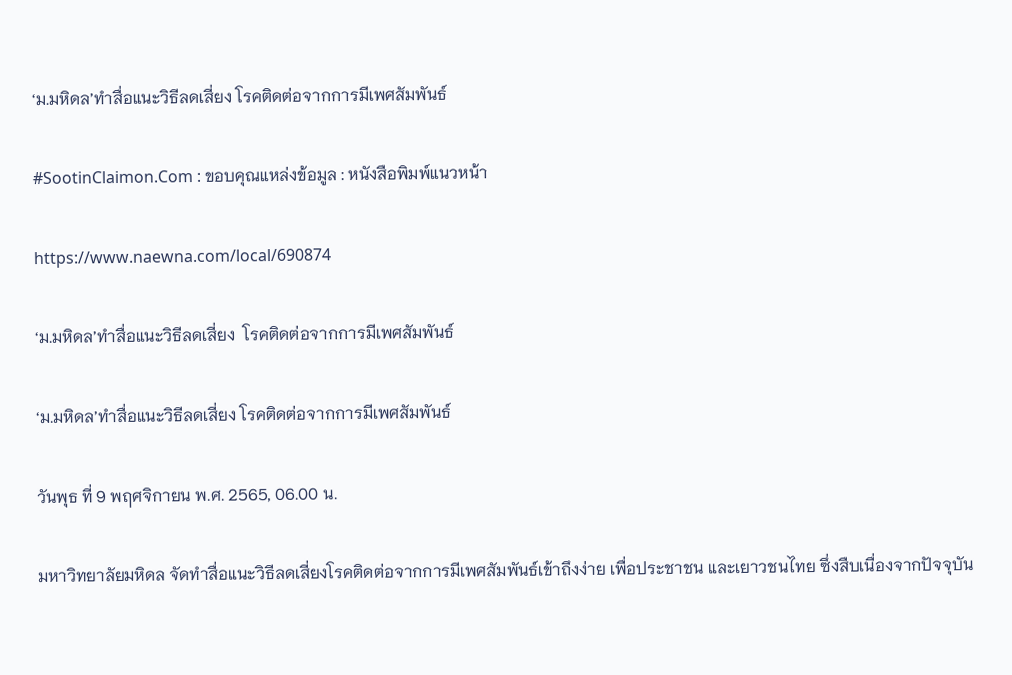‘ม.มหิดล’ทำสื่อแนะวิธีลดเสี่ยง โรคติดต่อจากการมีเพศสัมพันธ์

#SootinClaimon.Com : ขอบคุณแหล่งข้อมูล : หนังสือพิมพ์แนวหน้า

https://www.naewna.com/local/690874

‘ม.มหิดล’ทำสื่อแนะวิธีลดเสี่ยง  โรคติดต่อจากการมีเพศสัมพันธ์

‘ม.มหิดล’ทำสื่อแนะวิธีลดเสี่ยง โรคติดต่อจากการมีเพศสัมพันธ์

วันพุธ ที่ 9 พฤศจิกายน พ.ศ. 2565, 06.00 น.

มหาวิทยาลัยมหิดล จัดทำสื่อแนะวิธีลดเสี่ยงโรคติดต่อจากการมีเพศสัมพันธ์เข้าถึงง่าย เพื่อประชาชน และเยาวชนไทย ซึ่งสืบเนื่องจากปัจจุบัน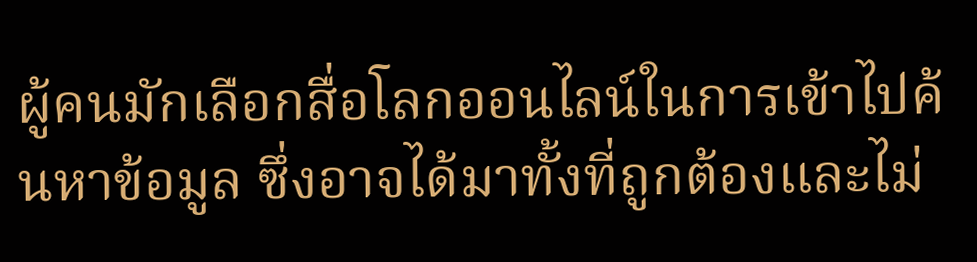ผู้คนมักเลือกสื่อโลกออนไลน์ในการเข้าไปค้นหาข้อมูล ซึ่งอาจได้มาทั้งที่ถูกต้องและไม่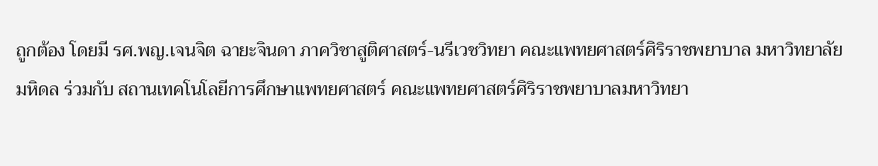ถูกต้อง โดยมี รศ.พญ.เจนจิต ฉายะจินดา ภาควิชาสูติศาสตร์-นรีเวชวิทยา คณะแพทยศาสตร์ศิริราชพยาบาล มหาวิทยาลัยมหิดล ร่วมกับ สถานเทคโนโลยีการศึกษาแพทยศาสตร์ คณะแพทยศาสตร์ศิริราชพยาบาลมหาวิทยา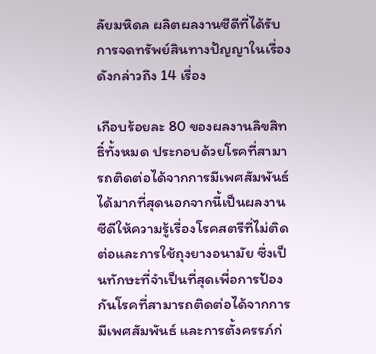ลัยมหิดล ผลิตผลงานซีดีที่ได้รับการจดทรัพย์สินทางปัญญาในเรื่องดังกล่าวถึง 14 เรื่อง

เกือบร้อยละ 80 ของผลงานลิขสิทธิ์ทั้งหมด ประกอบด้วยโรคที่สามารถติดต่อได้จากการมีเพศสัมพันธ์ได้มากที่สุดนอกจากนี้เป็นผลงานซีดีให้ความรู้เรื่องโรคสตรีที่ไม่ติดต่อและการใช้ถุงยางอนามัย ซึ่งเป็นทักษะที่จำเป็นที่สุดเพื่อการป้องกันโรคที่สามารถติดต่อได้จากการมีเพศสัมพันธ์ และการตั้งครรภ์ก่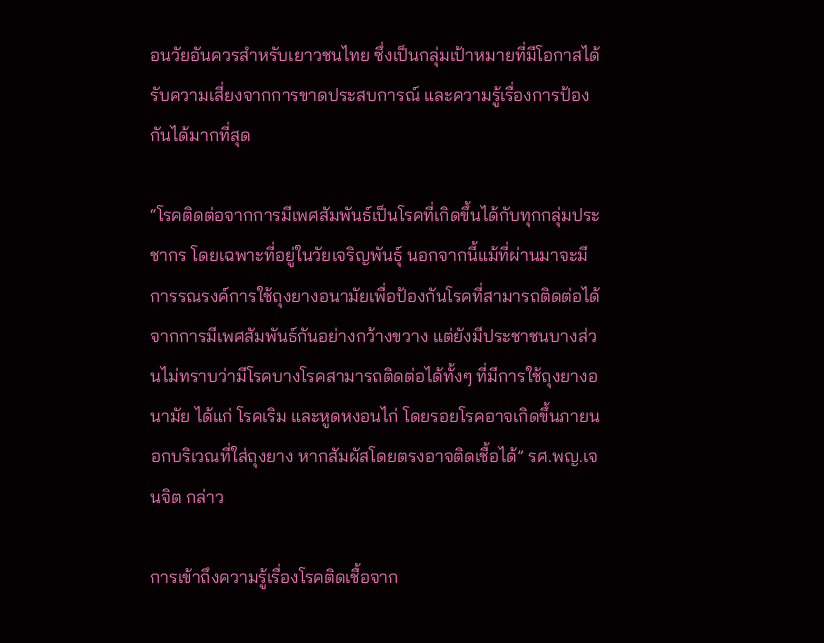อนวัยอันควรสำหรับเยาวชนไทย ซึ่งเป็นกลุ่มเป้าหมายที่มีโอกาสได้รับความเสี่ยงจากการขาดประสบการณ์ และความรู้เรื่องการป้องกันได้มากที่สุด

“โรคติดต่อจากการมีเพศสัมพันธ์เป็นโรคที่เกิดขึ้นได้กับทุกกลุ่มประชากร โดยเฉพาะที่อยู่ในวัยเจริญพันธุ์ นอกจากนี้แม้ที่ผ่านมาจะมีการรณรงค์การใช้ถุงยางอนามัยเพื่อป้องกันโรคที่สามารถติดต่อได้จากการมีเพศสัมพันธ์กันอย่างกว้างขวาง แต่ยังมีประชาชนบางส่วนไม่ทราบว่ามีโรคบางโรคสามารถติดต่อได้ทั้งๆ ที่มีการใช้ถุงยางอนามัย ได้แก่ โรคเริม และหูดหงอนไก่ โดยรอยโรคอาจเกิดขึ้นภายนอกบริเวณที่ใส่ถุงยาง หากสัมผัสโดยตรงอาจติดเชื้อได้” รศ.พญ.เจนจิต กล่าว

การเข้าถึงความรู้เรื่องโรคติดเชื้อจาก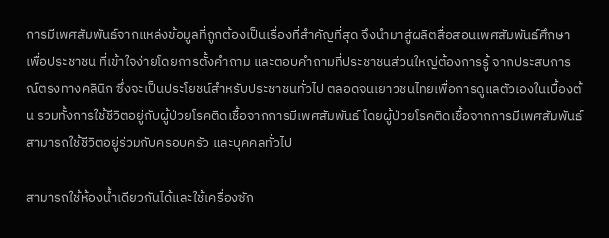การมีเพศสัมพันธ์จากแหล่งข้อมูลที่ถูกต้องเป็นเรื่องที่สำคัญที่สุด จึงนำมาสู่ผลิตสื่อสอนเพศสัมพันธ์ศึกษาเพื่อประชาชน ที่เข้าใจง่ายโดยการตั้งคำถาม และตอบคำถามที่ประชาชนส่วนใหญ่ต้องการรู้ จากประสบการณ์ตรงทางคลินิก ซึ่งจะเป็นประโยชน์สำหรับประชาชนทั่วไป ตลอดจนเยาวชนไทยเพื่อการดูแลตัวเองในเบื้องต้น รวมทั้งการใช้ชีวิตอยู่กับผู้ป่วยโรคติดเชื้อจากการมีเพศสัมพันธ์ โดยผู้ป่วยโรคติดเชื้อจากการมีเพศสัมพันธ์ สามารถใช้ชีวิตอยู่ร่วมกับครอบครัว และบุคคลทั่วไป

สามารถใช้ห้องน้ำเดียวกันได้และใช้เครื่องซัก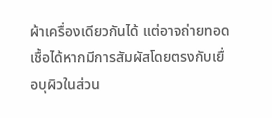ผ้าเครื่องเดียวกันได้ แต่อาจถ่ายทอดเชื้อได้หากมีการสัมผัสโดยตรงกับเยื่อบุผิวในส่วน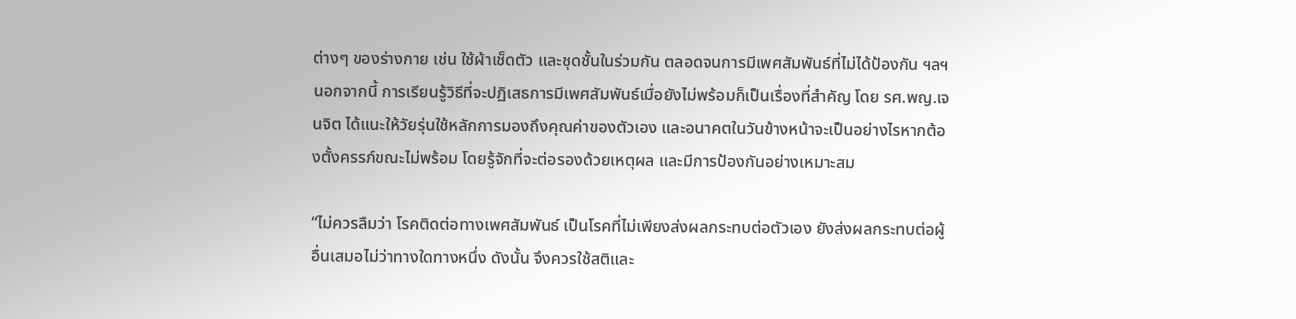ต่างๆ ของร่างกาย เช่น ใช้ผ้าเช็ดตัว และชุดชั้นในร่วมกัน ตลอดจนการมีเพศสัมพันธ์ที่ไม่ได้ป้องกัน ฯลฯ นอกจากนี้ การเรียนรู้วิธีที่จะปฏิเสธการมีเพศสัมพันธ์เมื่อยังไม่พร้อมก็เป็นเรื่องที่สำคัญ โดย รศ.พญ.เจนจิต ได้แนะให้วัยรุ่นใช้หลักการมองถึงคุณค่าของตัวเอง และอนาคตในวันข้างหน้าจะเป็นอย่างไรหากต้องตั้งครรภ์ขณะไม่พร้อม โดยรู้จักที่จะต่อรองด้วยเหตุผล และมีการป้องกันอย่างเหมาะสม

“ไม่ควรลืมว่า โรคติดต่อทางเพศสัมพันธ์ เป็นโรคที่ไม่เพียงส่งผลกระทบต่อตัวเอง ยังส่งผลกระทบต่อผู้อื่นเสมอไม่ว่าทางใดทางหนึ่ง ดังนั้น จึงควรใช้สติและ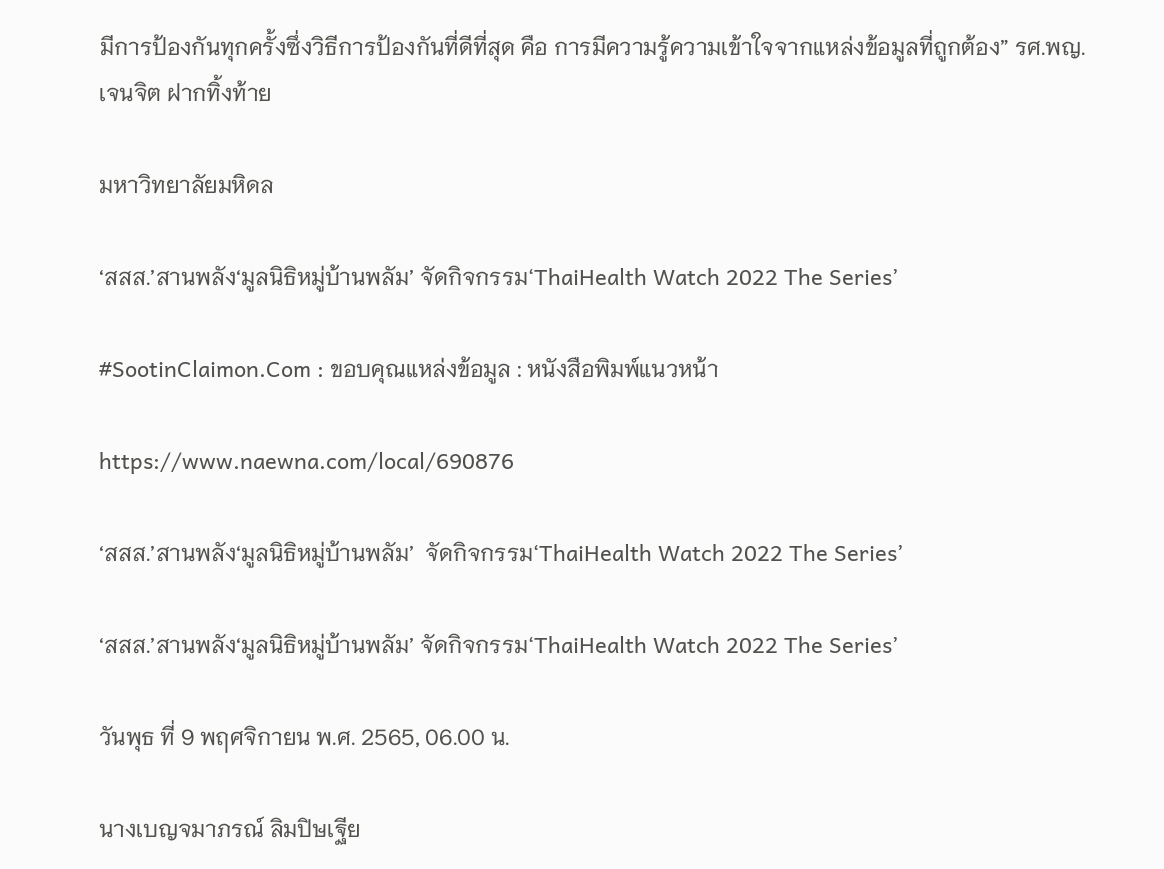มีการป้องกันทุกครั้งซึ่งวิธีการป้องกันที่ดีที่สุด คือ การมีความรู้ความเข้าใจจากแหล่งข้อมูลที่ถูกต้อง” รศ.พญ.เจนจิต ฝากทิ้งท้าย

มหาวิทยาลัยมหิดล

‘สสส.’สานพลัง‘มูลนิธิหมู่บ้านพลัม’ จัดกิจกรรม‘ThaiHealth Watch 2022 The Series’

#SootinClaimon.Com : ขอบคุณแหล่งข้อมูล : หนังสือพิมพ์แนวหน้า

https://www.naewna.com/local/690876

‘สสส.’สานพลัง‘มูลนิธิหมู่บ้านพลัม’  จัดกิจกรรม‘ThaiHealth Watch 2022 The Series’

‘สสส.’สานพลัง‘มูลนิธิหมู่บ้านพลัม’ จัดกิจกรรม‘ThaiHealth Watch 2022 The Series’

วันพุธ ที่ 9 พฤศจิกายน พ.ศ. 2565, 06.00 น.

นางเบญจมาภรณ์ ลิมปิษเฐีย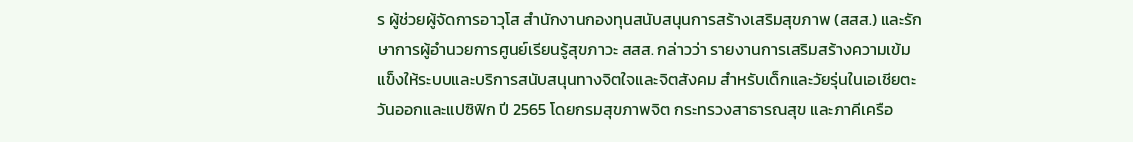ร ผู้ช่วยผู้จัดการอาวุโส สำนักงานกองทุนสนับสนุนการสร้างเสริมสุขภาพ (สสส.) และรักษาการผู้อำนวยการศูนย์เรียนรู้สุขภาวะ สสส. กล่าวว่า รายงานการเสริมสร้างความเข้มแข็งให้ระบบและบริการสนับสนุนทางจิตใจและจิตสังคม สำหรับเด็กและวัยรุ่นในเอเชียตะวันออกและแปซิฟิก ปี 2565 โดยกรมสุขภาพจิต กระทรวงสาธารณสุข และภาคีเครือ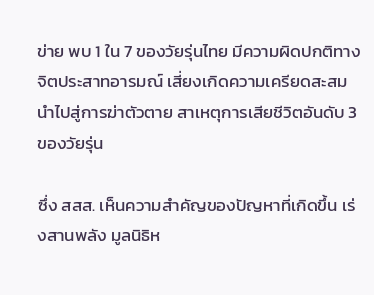ข่าย พบ 1 ใน 7 ของวัยรุ่นไทย มีความผิดปกติทางจิตประสาทอารมณ์ เสี่ยงเกิดความเครียดสะสมนำไปสู่การฆ่าตัวตาย สาเหตุการเสียชีวิตอันดับ 3 ของวัยรุ่น

ซึ่ง สสส. เห็นความสำคัญของปัญหาที่เกิดขึ้น เร่งสานพลัง มูลนิธิห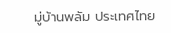มู่บ้านพลัม ประเทศไทย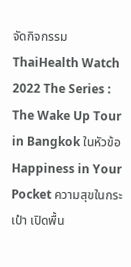จัดกิจกรรม ThaiHealth Watch 2022 The Series : The Wake Up Tour in Bangkok ในหัวข้อ Happiness in Your Pocket ความสุขในกระเป๋า เปิดพื้น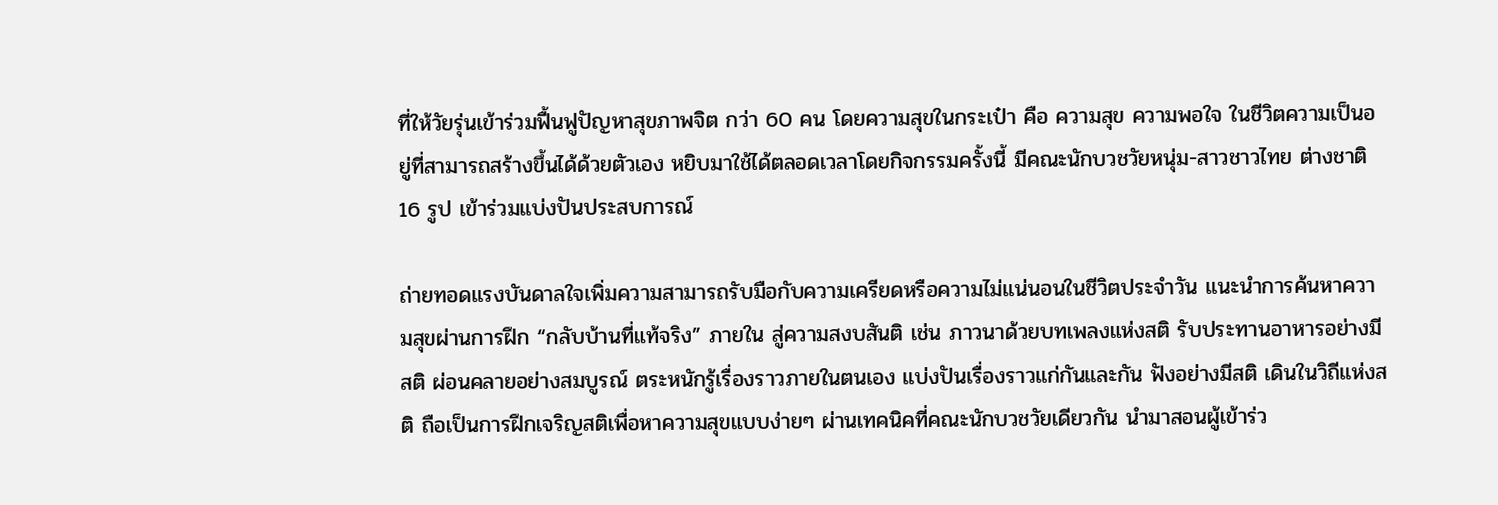ที่ให้วัยรุ่นเข้าร่วมฟื้นฟูปัญหาสุขภาพจิต กว่า 60 คน โดยความสุขในกระเป๋า คือ ความสุข ความพอใจ ในชีวิตความเป็นอยู่ที่สามารถสร้างขึ้นได้ด้วยตัวเอง หยิบมาใช้ได้ตลอดเวลาโดยกิจกรรมครั้งนี้ มีคณะนักบวชวัยหนุ่ม-สาวชาวไทย ต่างชาติ 16 รูป เข้าร่วมแบ่งปันประสบการณ์

ถ่ายทอดแรงบันดาลใจเพิ่มความสามารถรับมือกับความเครียดหรือความไม่แน่นอนในชีวิตประจำวัน แนะนำการค้นหาความสุขผ่านการฝึก “กลับบ้านที่แท้จริง” ภายใน สู่ความสงบสันติ เช่น ภาวนาด้วยบทเพลงแห่งสติ รับประทานอาหารอย่างมีสติ ผ่อนคลายอย่างสมบูรณ์ ตระหนักรู้เรื่องราวภายในตนเอง แบ่งปันเรื่องราวแก่กันและกัน ฟังอย่างมีสติ เดินในวิถีแห่งสติ ถือเป็นการฝึกเจริญสติเพื่อหาความสุขแบบง่ายๆ ผ่านเทคนิคที่คณะนักบวชวัยเดียวกัน นำมาสอนผู้เข้าร่ว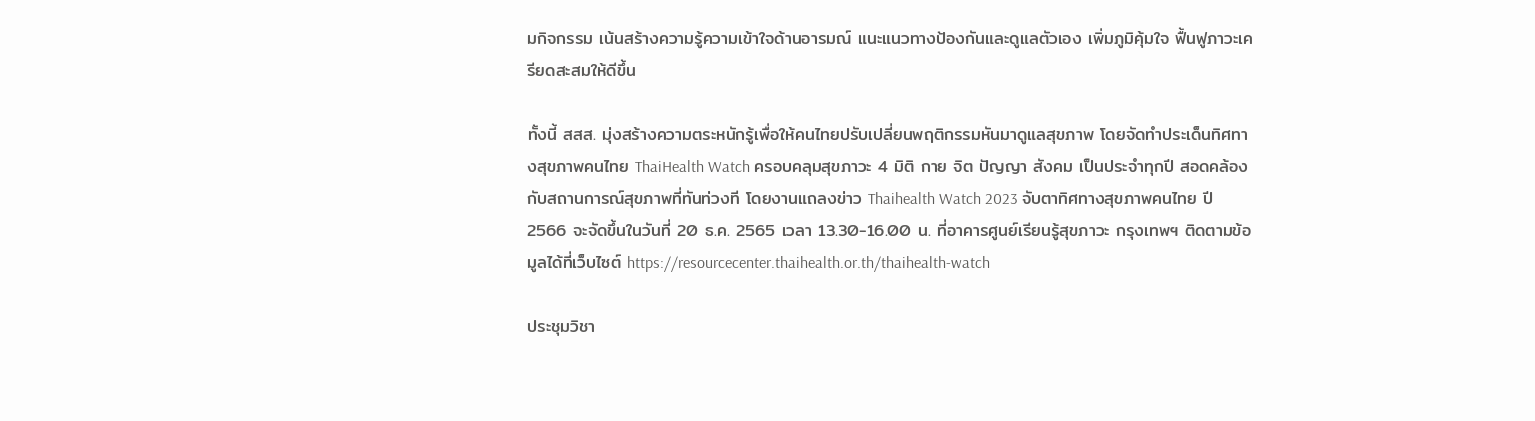มกิจกรรม เน้นสร้างความรู้ความเข้าใจด้านอารมณ์ แนะแนวทางป้องกันและดูแลตัวเอง เพิ่มภูมิคุ้มใจ ฟื้นฟูภาวะเครียดสะสมให้ดีขึ้น

ทั้งนี้ สสส. มุ่งสร้างความตระหนักรู้เพื่อให้คนไทยปรับเปลี่ยนพฤติกรรมหันมาดูแลสุขภาพ โดยจัดทำประเด็นทิศทางสุขภาพคนไทย ThaiHealth Watch ครอบคลุมสุขภาวะ 4 มิติ กาย จิต ปัญญา สังคม เป็นประจำทุกปี สอดคล้องกับสถานการณ์สุขภาพที่ทันท่วงที โดยงานแถลงข่าว Thaihealth Watch 2023 จับตาทิศทางสุขภาพคนไทย ปี 2566 จะจัดขึ้นในวันที่ 20 ธ.ค. 2565 เวลา 13.30-16.00 น. ที่อาคารศูนย์เรียนรู้สุขภาวะ กรุงเทพฯ ติดตามข้อมูลได้ที่เว็บไซต์ https://resourcecenter.thaihealth.or.th/thaihealth-watch

ประชุมวิชา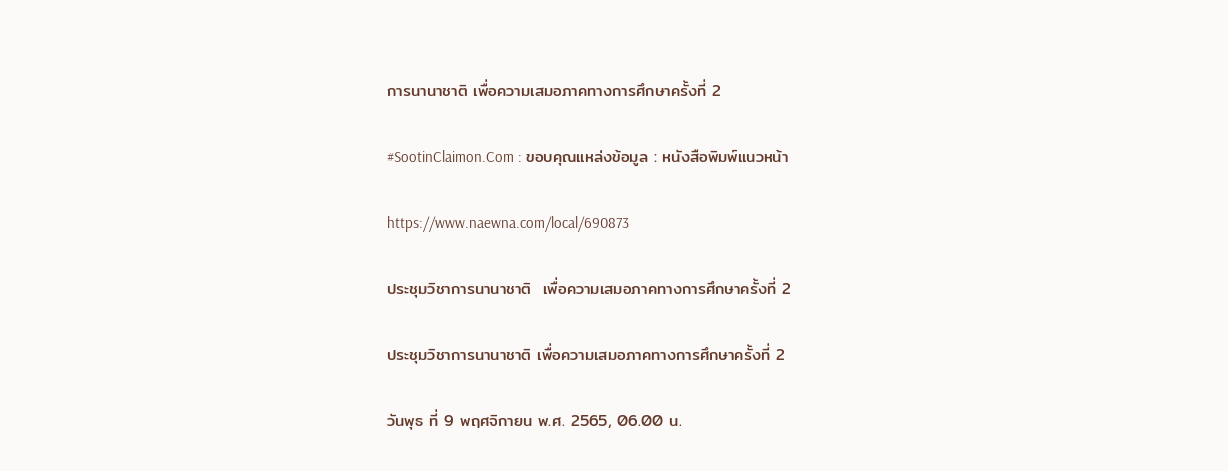การนานาชาติ เพื่อความเสมอภาคทางการศึกษาครั้งที่ 2

#SootinClaimon.Com : ขอบคุณแหล่งข้อมูล : หนังสือพิมพ์แนวหน้า

https://www.naewna.com/local/690873

ประชุมวิชาการนานาชาติ  เพื่อความเสมอภาคทางการศึกษาครั้งที่ 2

ประชุมวิชาการนานาชาติ เพื่อความเสมอภาคทางการศึกษาครั้งที่ 2

วันพุธ ที่ 9 พฤศจิกายน พ.ศ. 2565, 06.00 น.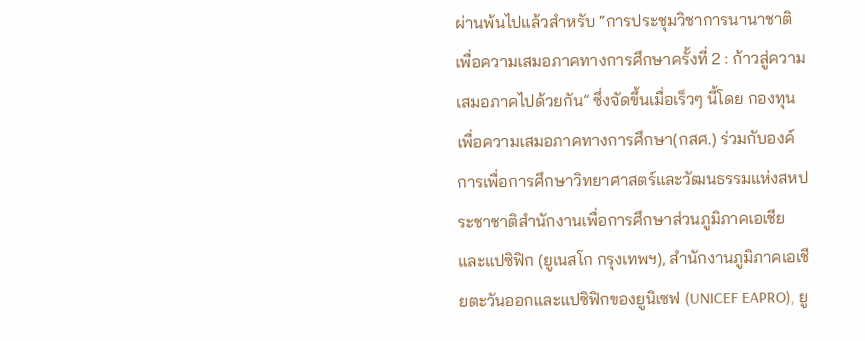ผ่านพ้นไปแล้วสำหรับ “การประชุมวิชาการนานาชาติเพื่อความเสมอภาคทางการศึกษาครั้งที่ 2 : ก้าวสู่ความเสมอภาคไปด้วยกัน” ซึ่งจัดขึ้นเมื่อเร็วๆ นี้โดย กองทุนเพื่อความเสมอภาคทางการศึกษา(กสศ.) ร่วมกับองค์การเพื่อการศึกษาวิทยาศาสตร์และวัฒนธรรมแห่งสหประชาชาติสำนักงานเพื่อการศึกษาส่วนภูมิภาคเอเชียและแปซิฟิก (ยูเนสโก กรุงเทพฯ), สำนักงานภูมิภาคเอเชียตะวันออกและแปซิฟิกของยูนิเซฟ (UNICEF EAPRO), ยู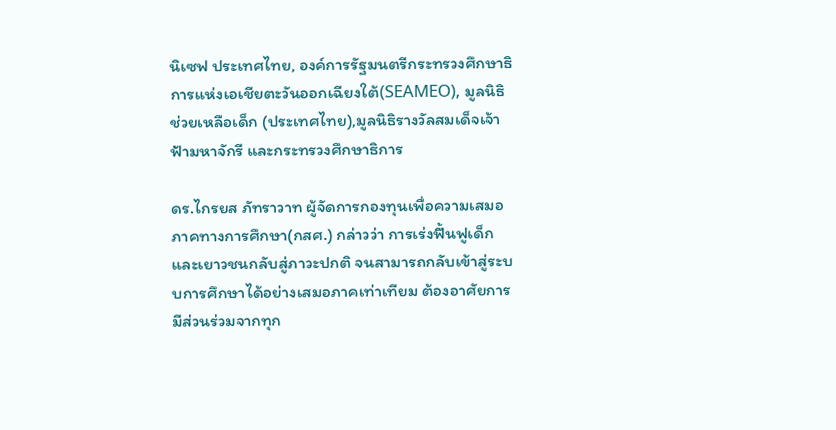นิเซฟ ประเทศไทย, องค์การรัฐมนตรีกระทรวงศึกษาธิการแห่งเอเชียตะวันออกเฉียงใต้(SEAMEO), มูลนิธิช่วยเหลือเด็ก (ประเทศไทย),มูลนิธิรางวัลสมเด็จเจ้าฟ้ามหาจักรี และกระทรวงศึกษาธิการ

ดร.ไกรยส ภัทราวาท ผู้จัดการกองทุนเพื่อความเสมอภาคทางการศึกษา(กสศ.) กล่าวว่า การเร่งฟื้นฟูเด็กและเยาวชนกลับสู่ภาวะปกติ จนสามารถกลับเข้าสู่ระบบการศึกษาได้อย่างเสมอภาคเท่าเทียม ต้องอาศัยการมีส่วนร่วมจากทุก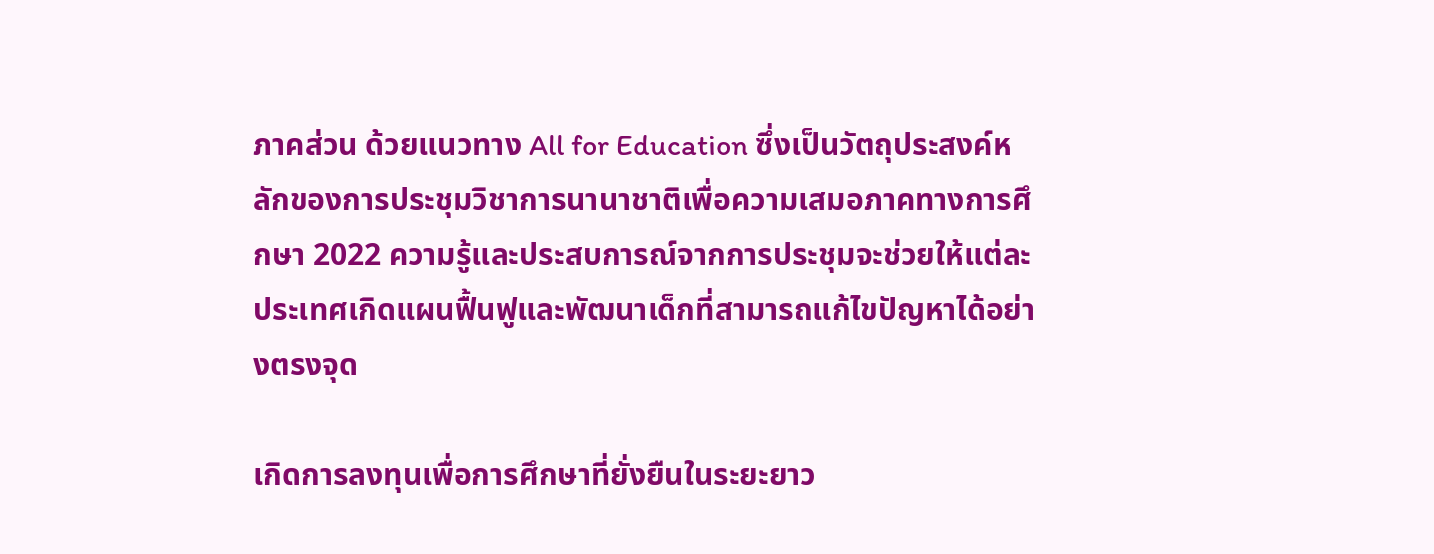ภาคส่วน ด้วยแนวทาง All for Education ซึ่งเป็นวัตถุประสงค์หลักของการประชุมวิชาการนานาชาติเพื่อความเสมอภาคทางการศึกษา 2022 ความรู้และประสบการณ์จากการประชุมจะช่วยให้แต่ละประเทศเกิดแผนฟื้นฟูและพัฒนาเด็กที่สามารถแก้ไขปัญหาได้อย่างตรงจุด

เกิดการลงทุนเพื่อการศึกษาที่ยั่งยืนในระยะยาว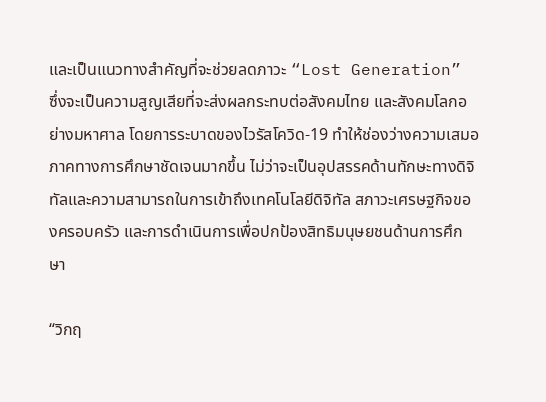และเป็นแนวทางสำคัญที่จะช่วยลดภาวะ “Lost Generation” ซึ่งจะเป็นความสูญเสียที่จะส่งผลกระทบต่อสังคมไทย และสังคมโลกอย่างมหาศาล โดยการระบาดของไวรัสโควิด-19 ทำให้ช่องว่างความเสมอภาคทางการศึกษาชัดเจนมากขึ้น ไม่ว่าจะเป็นอุปสรรคด้านทักษะทางดิจิทัลและความสามารถในการเข้าถึงเทคโนโลยีดิจิทัล สภาวะเศรษฐกิจของครอบครัว และการดำเนินการเพื่อปกป้องสิทธิมนุษยชนด้านการศึกษา

“วิกฤ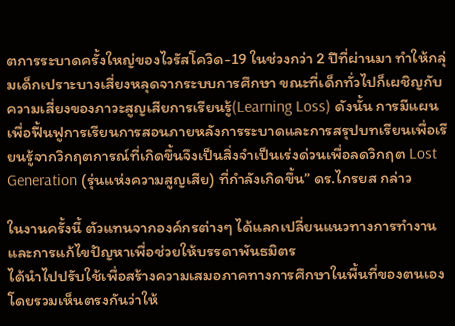ตการระบาดครั้งใหญ่ของไวรัสโควิด-19 ในช่วงกว่า 2 ปีที่ผ่านมา ทำให้กลุ่มเด็กเปราะบางเสี่ยงหลุดจากระบบการศึกษา ขณะที่เด็กทั่วไปก็เผชิญกับความเสี่ยงของภาวะสูญเสียการเรียนรู้(Learning Loss) ดังนั้น การมีแผนเพื่อฟื้นฟูการเรียนการสอนภายหลังการระบาดและการสรุปบทเรียนเพื่อเรียนรู้จากวิกฤตการณ์ที่เกิดขึ้นจึงเป็นสิ่งจำเป็นเร่งด่วนเพื่อลดวิกฤต Lost Generation (รุ่นแห่งความสูญเสีย) ที่กำลังเกิดขึ้น” ดร.ไกรยส กล่าว

ในงานครั้งนี้ ตัวแทนจากองค์กรต่างๆ ได้แลกเปลี่ยนแนวทางการทำงาน และการแก้ไขปัญหาเพื่อช่วยให้บรรดาพันธมิตร
ได้นำไปปรับใช้เพื่อสร้างความเสมอภาคทางการศึกษาในพื้นที่ของตนเอง โดยรวมเห็นตรงกันว่าให้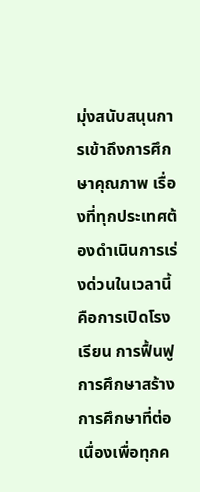มุ่งสนับสนุนการเข้าถึงการศึกษาคุณภาพ เรื่องที่ทุกประเทศต้องดำเนินการเร่งด่วนในเวลานี้คือการเปิดโรงเรียน การฟื้นฟูการศึกษาสร้างการศึกษาที่ต่อเนื่องเพื่อทุกค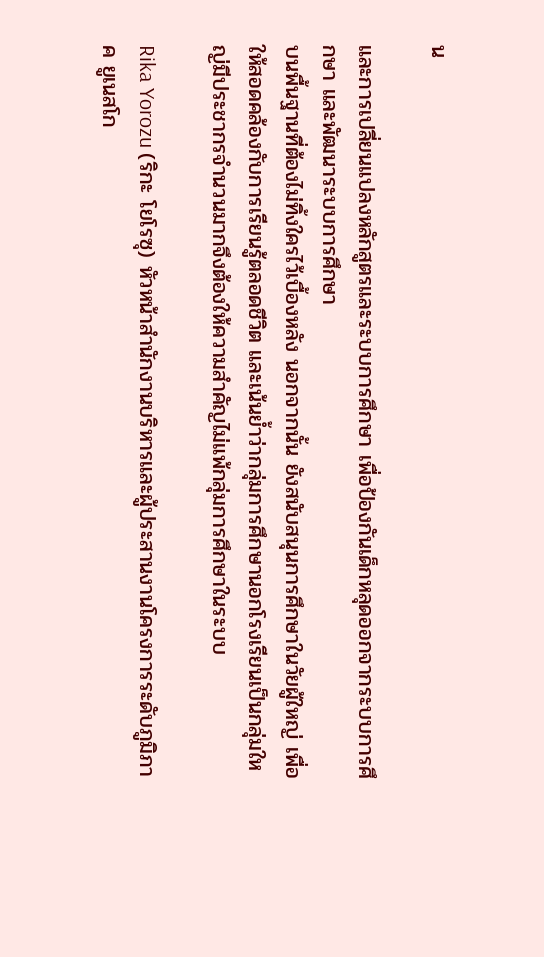น

และการเปลี่ยนแปลงหลักสูตรและระบบการศึกษา เพื่อป้องกันเด็กหลุดออกจากระบบการศึกษา และพัฒนาระบบการศึกษา
บนพื้นฐานที่ต้องไม่ทิ้งใครไว้เบื้องหลัง นอกจากนั้น ยังสนับสนุนการศึกษาในวัยผู้ใหญ่ เพื่อให้สอดคล้องกับการเรียนรู้ตลอดชีวิต และเน้นย้ำว่ากลุ่มการศึกษานอกโรงเรียนเป็นกลุ่มใหญ่มีประชากรจำนวนมากจึงต้องให้ความสำคัญไม่แพ้กลุ่มการศึกษาในระบบ

Rika Yorozu (ริกะ โยโรซุ) หัวหน้าสำนักงานบริหารและผู้ประสานงานโครงการระดับภูมิภาค ยูเนสโก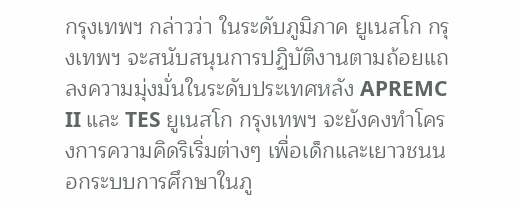กรุงเทพฯ กล่าวว่า ในระดับภูมิภาค ยูเนสโก กรุงเทพฯ จะสนับสนุนการปฏิบัติงานตามถ้อยแถลงความมุ่งมั่นในระดับประเทศหลัง APREMC II และ TES ยูเนสโก กรุงเทพฯ จะยังคงทำโครงการความคิดริเริ่มต่างๆ เพื่อเด็กและเยาวชนนอกระบบการศึกษาในภู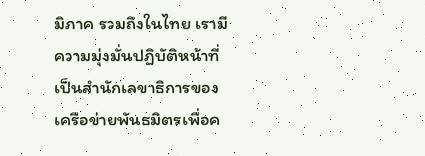มิภาค รวมถึงในไทย เรามีความมุ่งมั่นปฏิบัติหน้าที่เป็นสำนักเลขาธิการของเครือข่ายพันธมิตรเพื่อค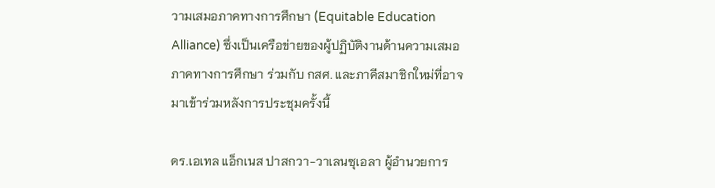วามเสมอภาคทางการศึกษา (Equitable Education Alliance) ซึ่งเป็นเครือข่ายของผู้ปฏิบัติงานด้านความเสมอภาคทางการศึกษา ร่วมกับ กสศ. และภาคีสมาชิกใหม่ที่อาจมาเข้าร่วมหลังการประชุมครั้งนี้

ดร.เอเทล แอ็กเนส ปาสกวา-วาเลนซุเอลา ผู้อำนวยการ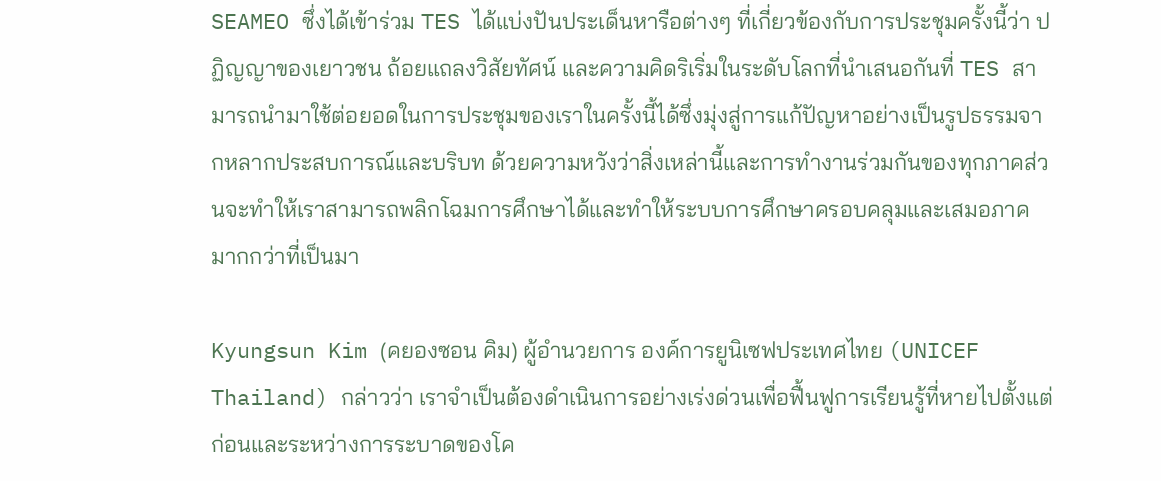SEAMEO ซึ่งได้เข้าร่วม TES ได้แบ่งปันประเด็นหารือต่างๆ ที่เกี่ยวข้องกับการประชุมครั้งนี้ว่า ปฏิญญาของเยาวชน ถ้อยแถลงวิสัยทัศน์ และความคิดริเริ่มในระดับโลกที่นำเสนอกันที่ TES สามารถนำมาใช้ต่อยอดในการประชุมของเราในครั้งนี้ได้ซึ่งมุ่งสู่การแก้ปัญหาอย่างเป็นรูปธรรมจากหลากประสบการณ์และบริบท ด้วยความหวังว่าสิ่งเหล่านี้และการทำงานร่วมกันของทุกภาคส่วนจะทำให้เราสามารถพลิกโฉมการศึกษาได้และทำให้ระบบการศึกษาครอบคลุมและเสมอภาคมากกว่าที่เป็นมา

Kyungsun Kim (คยองซอน คิม) ผู้อำนวยการ องค์การยูนิเซฟประเทศไทย (UNICEF Thailand) กล่าวว่า เราจำเป็นต้องดำเนินการอย่างเร่งด่วนเพื่อฟื้นฟูการเรียนรู้ที่หายไปตั้งแต่ก่อนและระหว่างการระบาดของโค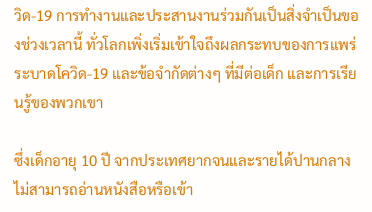วิด-19 การทำงานและประสานงานร่วมกันเป็นสิ่งจำเป็นของช่วงเวลานี้ ทั่วโลกเพิ่งเริ่มเข้าใจถึงผลกระทบของการแพร่ระบาดโควิด-19 และข้อจำกัดต่างๆ ที่มีต่อเด็ก และการเรียนรู้ของพวกเขา

ซึ่งเด็กอายุ 10 ปี จากประเทศยากจนและรายได้ปานกลางไม่สามารถอ่านหนังสือหรือเข้า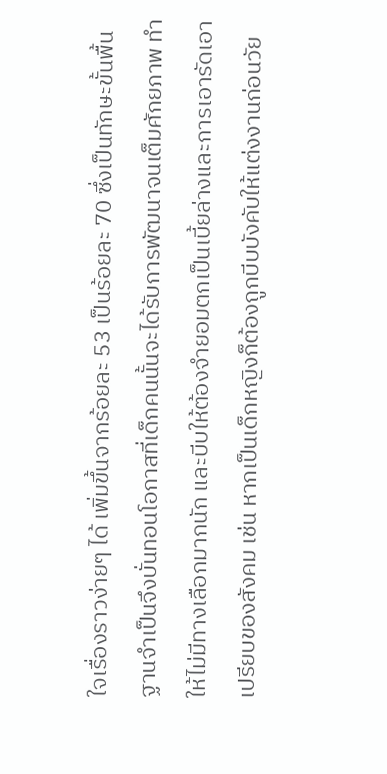ใจเรื่องราวง่ายๆ ได้ เพิ่มขึ้นจากร้อยละ 53 เป็นร้อยละ 70 ซึ่งเป็นทักษะขั้นพื้นฐานจำเป็นจึงบั่นทอนโอกาสที่เด็กคนนั้นจะได้รับการพัฒนาจนเต็มศักยภาพ ทำให้ไม่มีทางเลือกมากนัก และบีบให้ต้องจำยอมตกเป็นเบี้ยล่างและการเอารัดเอาเปรียบของสังคม เช่น หากเป็นเด็กหญิงก็ต้องถูกบีบบังคับให้แต่งงานก่อนวัย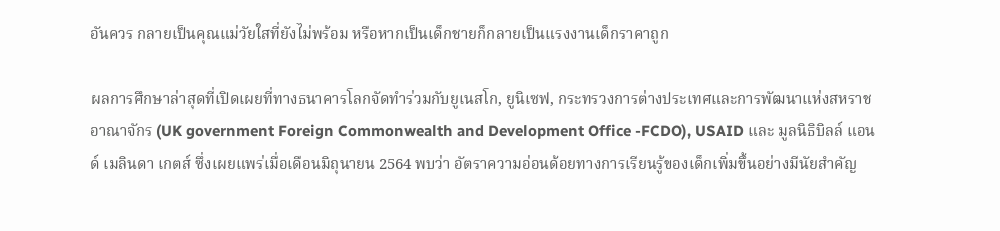อันควร กลายเป็นคุณแม่วัยใสที่ยังไม่พร้อม หรือหากเป็นเด็กชายก็กลายเป็นแรงงานเด็กราคาถูก

ผลการศึกษาล่าสุดที่เปิดเผยที่ทางธนาคารโลกจัดทำร่วมกับยูเนสโก, ยูนิเซฟ, กระทรวงการต่างประเทศและการพัฒนาแห่งสหราชอาณาจักร (UK government Foreign Commonwealth and Development Office -FCDO), USAID และ มูลนิธิบิลล์ แอนด์ เมลินดา เกตส์ ซึ่งเผยแพร่เมื่อเดือนมิถุนายน 2564 พบว่า อัตราความอ่อนด้อยทางการเรียนรู้ของเด็กเพิ่มขึ้นอย่างมีนัยสำคัญ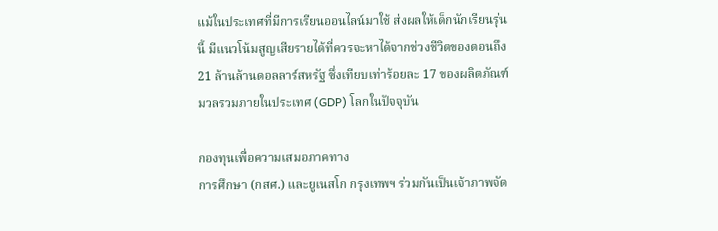แม้ในประเทศที่มีการเรียนออนไลน์มาใช้ ส่งผลให้เด็กนักเรียนรุ่นนี้ มีแนวโน้มสูญเสียรายได้ที่ควรจะหาได้จากช่วงชีวิตของตอนถึง 21 ล้านล้านดอลลาร์สหรัฐ ซึ่งเทียบเท่าร้อยละ 17 ของผลิตภัณฑ์มวลรวมภายในประเทศ (GDP) โลกในปัจจุบัน

กองทุนเพื่อความเสมอภาคทาง
การศึกษา (กสศ.) และยูเนสโก กรุงเทพฯ ร่วมกันเป็นเจ้าภาพจัด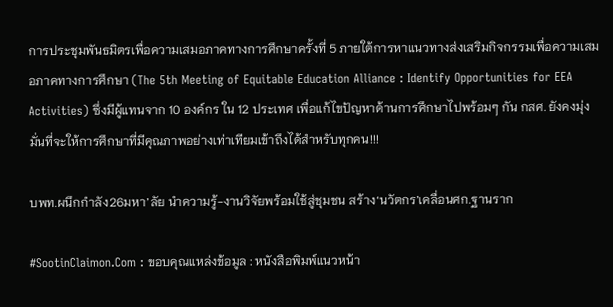การประชุมพันธมิตรเพื่อความเสมอภาคทางการศึกษาครั้งที่ 5 ภายใต้การหาแนวทางส่งเสริมกิจกรรมเพื่อความเสมอภาคทางการศึกษา (The 5th Meeting of Equitable Education Alliance : Identify Opportunities for EEA Activities) ซึ่งมีผู้แทนจาก 10 องค์กร ใน 12 ประเทศ เพื่อแก้ไขปัญหาด้านการศึกษาไปพร้อมๆ กัน กสศ. ยังคงมุ่งมั่นที่จะให้การศึกษาที่มีคุณภาพอย่างเท่าเทียมเข้าถึงได้สำหรับทุกคน!!!

บพท.ผนึกกำลัง26มหา’ลัย นำความรู้-งานวิจัยพร้อมใช้สู่ชุมชน สร้าง‘นวัตกร’เคลื่อนศก.ฐานราก

#SootinClaimon.Com : ขอบคุณแหล่งข้อมูล : หนังสือพิมพ์แนวหน้า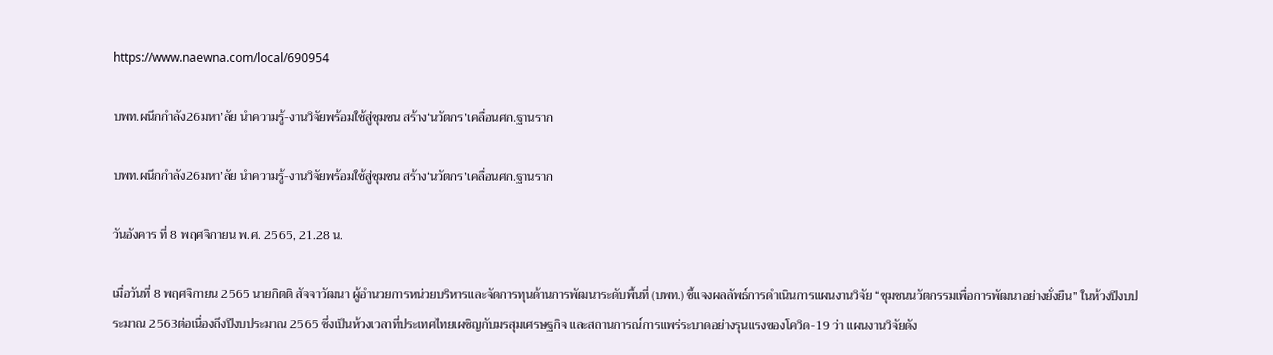https://www.naewna.com/local/690954

บพท.ผนึกกำลัง26มหา’ลัย นำความรู้-งานวิจัยพร้อมใช้สู่ชุมชน สร้าง‘นวัตกร’เคลื่อนศก.ฐานราก

บพท.ผนึกกำลัง26มหา’ลัย นำความรู้-งานวิจัยพร้อมใช้สู่ชุมชน สร้าง‘นวัตกร’เคลื่อนศก.ฐานราก

วันอังคาร ที่ 8 พฤศจิกายน พ.ศ. 2565, 21.28 น.

เมื่อวันที่ 8 พฤศจิกายน 2565 นายกิตติ สัจจาวัฒนา ผู้อำนวยการหน่วยบริหารและจัดการทุนด้านการพัฒนาระดับพื้นที่ (บพท.) ชี้แจงผลลัพธ์การดำเนินการแผนงานวิจัย “ชุมชนนวัตกรรมเพื่อการพัฒนาอย่างยั่งยืน” ในห้วงปีงบประมาณ 2563ต่อเนื่องถึงปีงบประมาณ 2565 ซึ่งเป็นห้วงเวลาที่ประเทศไทยเผชิญกับมรสุมเศรษฐกิจ และสถานการณ์การแพร่ระบาดอย่างรุนแรงของโควิด-19 ว่า แผนงานวิจัยดัง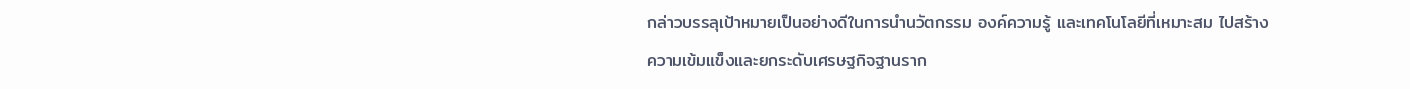กล่าวบรรลุเป้าหมายเป็นอย่างดีในการนำนวัตกรรม องค์ความรู้ และเทคโนโลยีที่เหมาะสม ไปสร้างความเข้มแข็งและยกระดับเศรษฐกิจฐานราก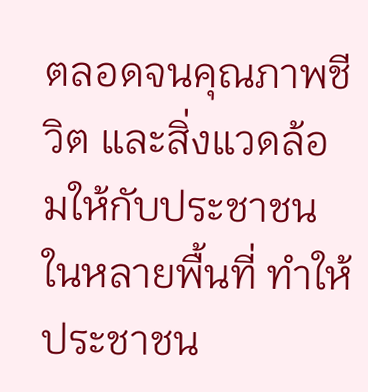ตลอดจนคุณภาพชีวิต และสิ่งแวดล้อมให้กับประชาชนในหลายพื้นที่ ทำให้ประชาชน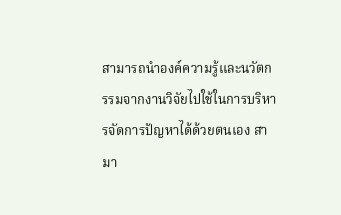สามารถนำองค์ความรู้และนวัตกรรมจากงานวิจัยไปใช้ในการบริหารจัดการปัญหาได้ด้วยตนเอง สามา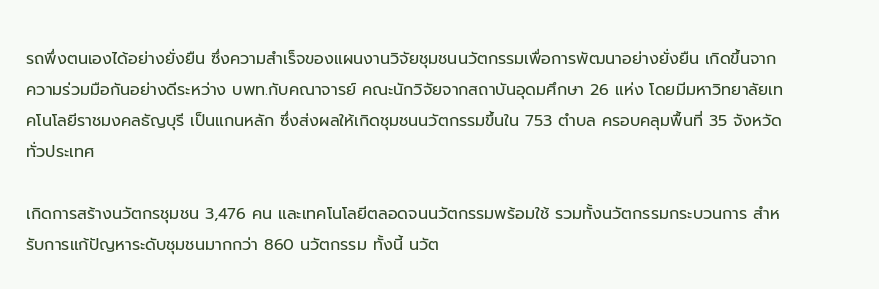รถพึ่งตนเองได้อย่างยั่งยืน ซึ่งความสำเร็จของแผนงานวิจัยชุมชนนวัตกรรมเพื่อการพัฒนาอย่างยั่งยืน เกิดขึ้นจากความร่วมมือกันอย่างดีระหว่าง บพท.กับคณาจารย์ คณะนักวิจัยจากสถาบันอุดมศึกษา 26 แห่ง โดยมีมหาวิทยาลัยเทคโนโลยีราชมงคลธัญบุรี เป็นแกนหลัก ซึ่งส่งผลให้เกิดชุมชนนวัตกรรมขึ้นใน 753 ตำบล ครอบคลุมพื้นที่ 35 จังหวัดทั่วประเทศ

เกิดการสร้างนวัตกรชุมชน 3,476 คน และเทคโนโลยีตลอดจนนวัตกรรมพร้อมใช้ รวมทั้งนวัตกรรมกระบวนการ สำหรับการแก้ปัญหาระดับชุมชนมากกว่า 860 นวัตกรรม ทั้งนี้ นวัต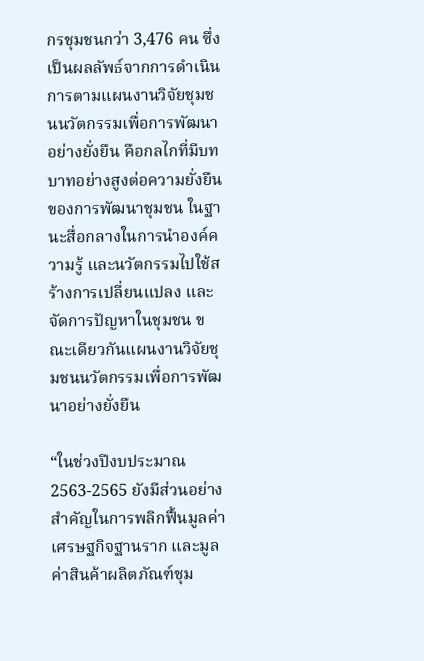กรชุมชนกว่า 3,476 คน ซึ่งเป็นผลลัพธ์จากการดำเนินการตามแผนงานวิจัยชุมชนนวัตกรรมเพื่อการพัฒนาอย่างยั่งยืน คือกลไกที่มีบทบาทอย่างสูงต่อความยั่งยืนของการพัฒนาชุมชน ในฐานะสื่อกลางในการนำองค์ความรู้ และนวัตกรรมไปใช้สร้างการเปลี่ยนแปลง และจัดการปัญหาในชุมชน ขณะเดียวกันแผนงานวิจัยชุมชนนวัตกรรมเพื่อการพัฒนาอย่างยั่งยืน

“ในช่วงปีงบประมาณ 2563-2565 ยังมีส่วนอย่างสำคัญในการพลิกฟื้นมูลค่าเศรษฐกิจฐานราก และมูลค่าสินค้าผลิตภัณฑ์ชุม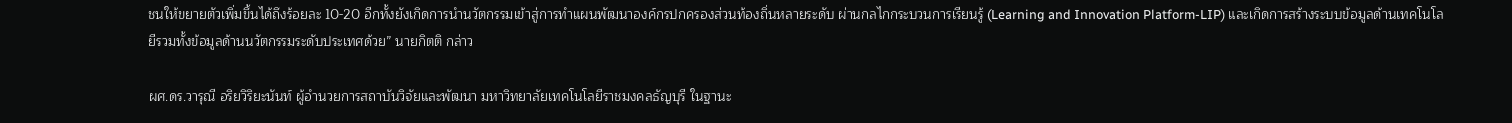ชนให้ขยายตัวเพิ่มขึ้นได้ถึงร้อยละ 10-20 อีกทั้งยังเกิดการนำนวัตกรรมเข้าสู่การทำแผนพัฒนาองค์กรปกครองส่วนท้องถิ่นหลายระดับ ผ่านกลไกกระบวนการเรียนรู้ (Learning and Innovation Platform-LIP) และเกิดการสร้างระบบข้อมูลด้านเทคโนโลยีรวมทั้งข้อมูลด้านนวัตกรรมระดับประเทศด้วย” นายกิตติ กล่าว

ผศ.ดร.วารุณี อริยวิริยะนันท์ ผู้อำนวยการสถาบันวิจัยและพัฒนา มหาวิทยาลัยเทคโนโลยีราชมงคลธัญบุรี ในฐานะ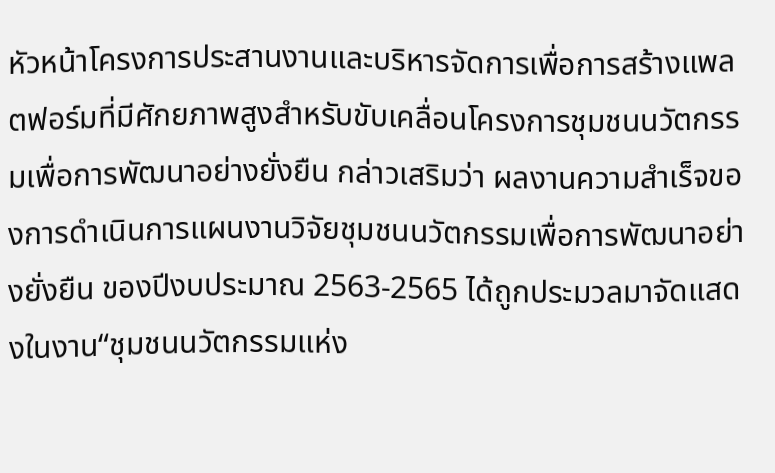หัวหน้าโครงการประสานงานและบริหารจัดการเพื่อการสร้างแพลตฟอร์มที่มีศักยภาพสูงสำหรับขับเคลื่อนโครงการชุมชนนวัตกรรมเพื่อการพัฒนาอย่างยั่งยืน กล่าวเสริมว่า ผลงานความสำเร็จของการดำเนินการแผนงานวิจัยชุมชนนวัตกรรมเพื่อการพัฒนาอย่างยั่งยืน ของปีงบประมาณ 2563-2565 ได้ถูกประมวลมาจัดแสดงในงาน“ชุมชนนวัตกรรมแห่ง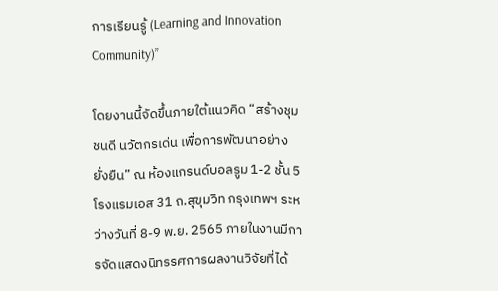การเรียนรู้ (Learning and Innovation Community)”

โดยงานนี้จัดขึ้นภายใต้แนวคิด “สร้างชุมชนดี นวัตกรเด่น เพื่อการพัฒนาอย่างยั่งยืน” ณ ห้องแกรนด์บอลรูม 1-2 ชั้น 5 โรงแรมเอส 31 ถ.สุขุมวิท กรุงเทพฯ ระหว่างวันที่ 8-9 พ.ย. 2565 ภายในงานมีการจัดแสดงนิทรรศการผลงานวิจัยที่ได้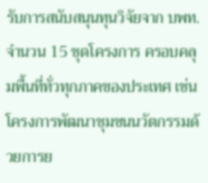รับการสนับสนุนทุนวิจัยจาก บพท.จำนวน 15 ชุดโครงการ ครอบคลุมพื้นที่ทั่วทุกภาคของประเทศ เช่น โครงการพัฒนาชุมชนนวัตกรรมด้วยการย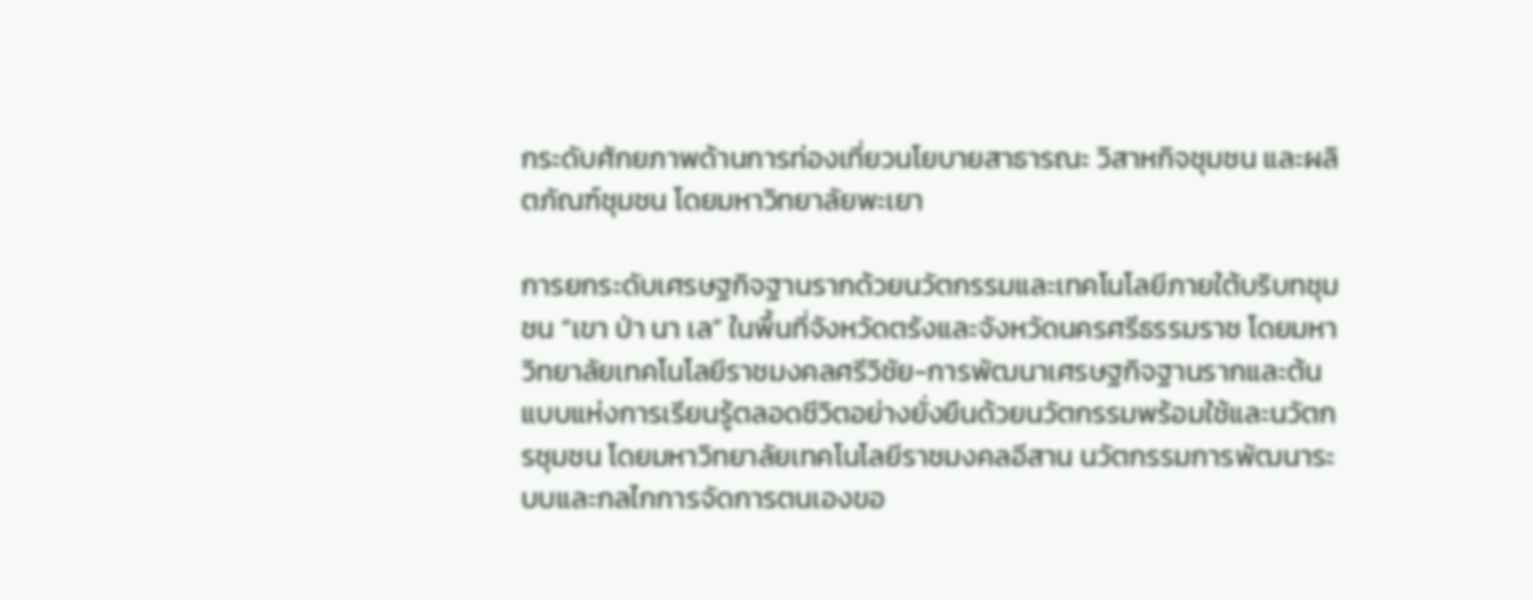กระดับศักยภาพด้านการท่องเที่ยวนโยบายสาธารณะ วิสาหกิจชุมชน และผลิตภัณฑ์ชุมชน โดยมหาวิทยาลัยพะเยา

การยกระดับเศรษฐกิจฐานรากด้วยนวัตกรรมและเทคโนโลยีภายใต้บริบทชุมชน “เขา ป่า นา เล” ในพื้นที่จังหวัดตรังและจังหวัดนครศรีธรรมราช โดยมหาวิทยาลัยเทคโนโลยีราชมงคลศรีวิชัย-การพัฒนาเศรษฐกิจฐานรากและต้นแบบแห่งการเรียนรู้ตลอดชีวิตอย่างยั่งยืนด้วยนวัตกรรมพร้อมใช้และนวัตกรชุมชน โดยมหาวิทยาลัยเทคโนโลยีราชมงคลอีสาน นวัตกรรมการพัฒนาระบบและกลไกการจัดการตนเองขอ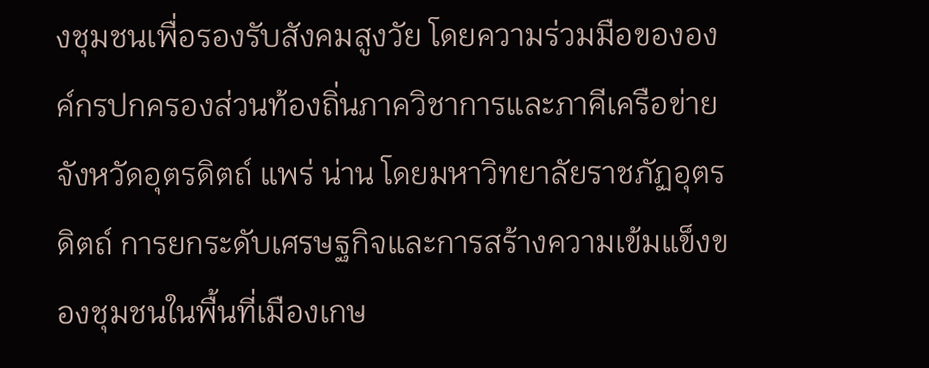งชุมชนเพื่อรองรับสังคมสูงวัย โดยความร่วมมือขององค์กรปกครองส่วนท้องถิ่นภาควิชาการและภาคีเครือข่ายจังหวัดอุตรดิตถ์ แพร่ น่าน โดยมหาวิทยาลัยราชภัฏอุตรดิตถ์ การยกระดับเศรษฐกิจและการสร้างความเข้มแข็งของชุมชนในพื้นที่เมืองเกษ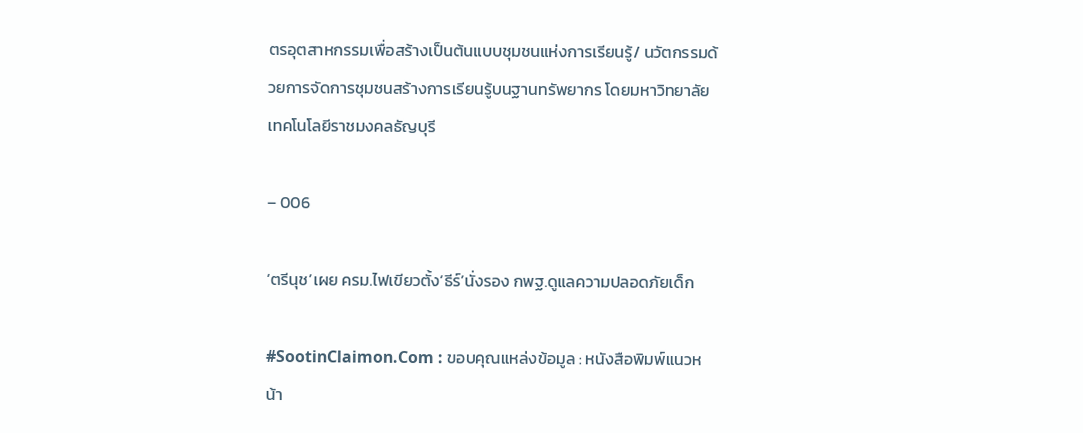ตรอุตสาหกรรมเพื่อสร้างเป็นต้นแบบชุมชนแห่งการเรียนรู้/ นวัตกรรมด้วยการจัดการชุมชนสร้างการเรียนรู้บนฐานทรัพยากร โดยมหาวิทยาลัยเทคโนโลยีราชมงคลธัญบุรี

– 006

‘ตรีนุช’เผย ครม.ไฟเขียวตั้ง‘ธีร์’นั่งรอง กพฐ.ดูแลความปลอดภัยเด็ก

#SootinClaimon.Com : ขอบคุณแหล่งข้อมูล : หนังสือพิมพ์แนวหน้า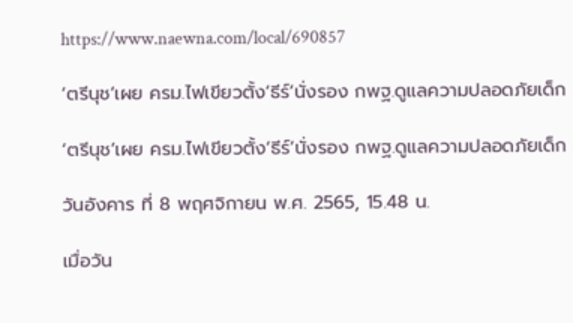https://www.naewna.com/local/690857

‘ตรีนุช’เผย ครม.ไฟเขียวตั้ง‘ธีร์’นั่งรอง กพฐ.ดูแลความปลอดภัยเด็ก

‘ตรีนุช’เผย ครม.ไฟเขียวตั้ง‘ธีร์’นั่งรอง กพฐ.ดูแลความปลอดภัยเด็ก

วันอังคาร ที่ 8 พฤศจิกายน พ.ศ. 2565, 15.48 น.

เมื่อวัน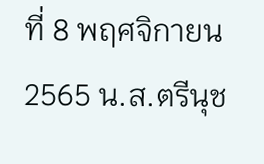ที่ 8 พฤศจิกายน 2565 น.ส.ตรีนุช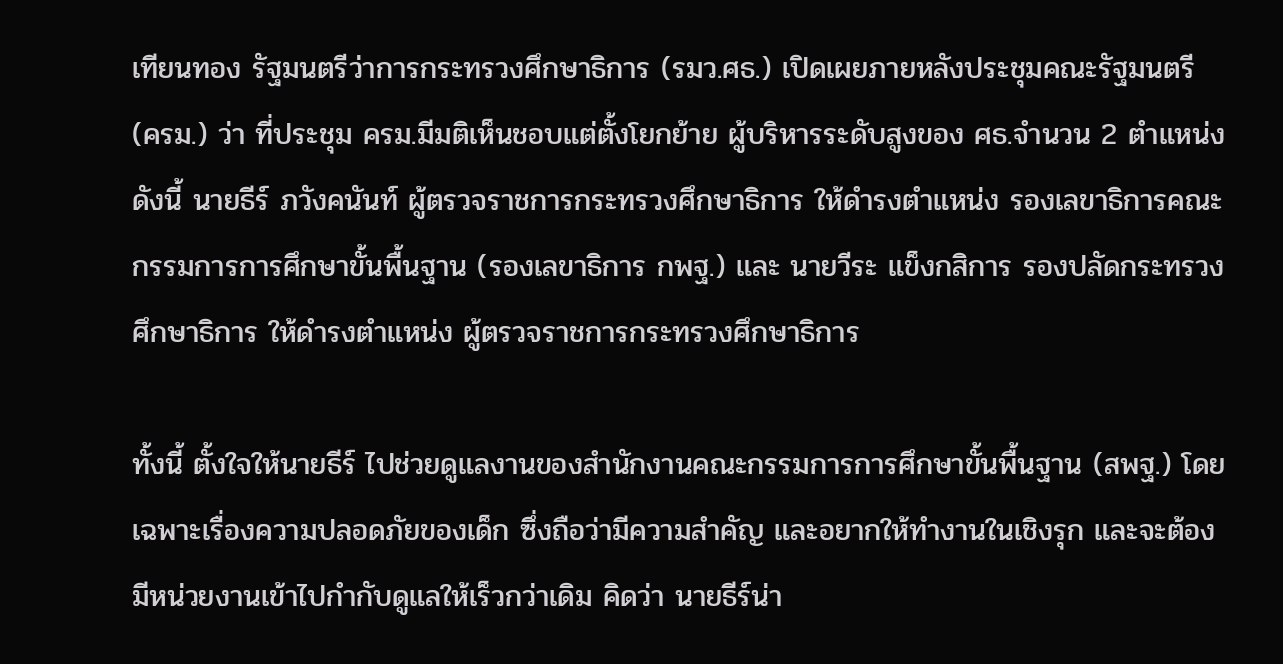เทียนทอง รัฐมนตรีว่าการกระทรวงศึกษาธิการ (รมว.ศธ.) เปิดเผยภายหลังประชุมคณะรัฐมนตรี (ครม.) ว่า ที่ประชุม ครม.มีมติเห็นชอบแต่ตั้งโยกย้าย ผู้บริหารระดับสูงของ ศธ.จำนวน 2 ตำแหน่ง ดังนี้ นายธีร์ ภวังคนันท์ ผู้ตรวจราชการกระทรวงศึกษาธิการ ให้ดำรงตำแหน่ง รองเลขาธิการคณะกรรมการการศึกษาขั้นพื้นฐาน (รองเลขาธิการ กพฐ.) และ นายวีระ แข็งกสิการ รองปลัดกระทรวงศึกษาธิการ ให้ดำรงตำแหน่ง ผู้ตรวจราชการกระทรวงศึกษาธิการ

ทั้งนี้ ตั้งใจให้นายธีร์ ไปช่วยดูแลงานของสำนักงานคณะกรรมการการศึกษาขั้นพื้นฐาน (สพฐ.) โดยเฉพาะเรื่องความปลอดภัยของเด็ก ซึ่งถือว่ามีความสำคัญ และอยากให้ทำงานในเชิงรุก และจะต้องมีหน่วยงานเข้าไปกำกับดูแลให้เร็วกว่าเดิม คิดว่า นายธีร์น่า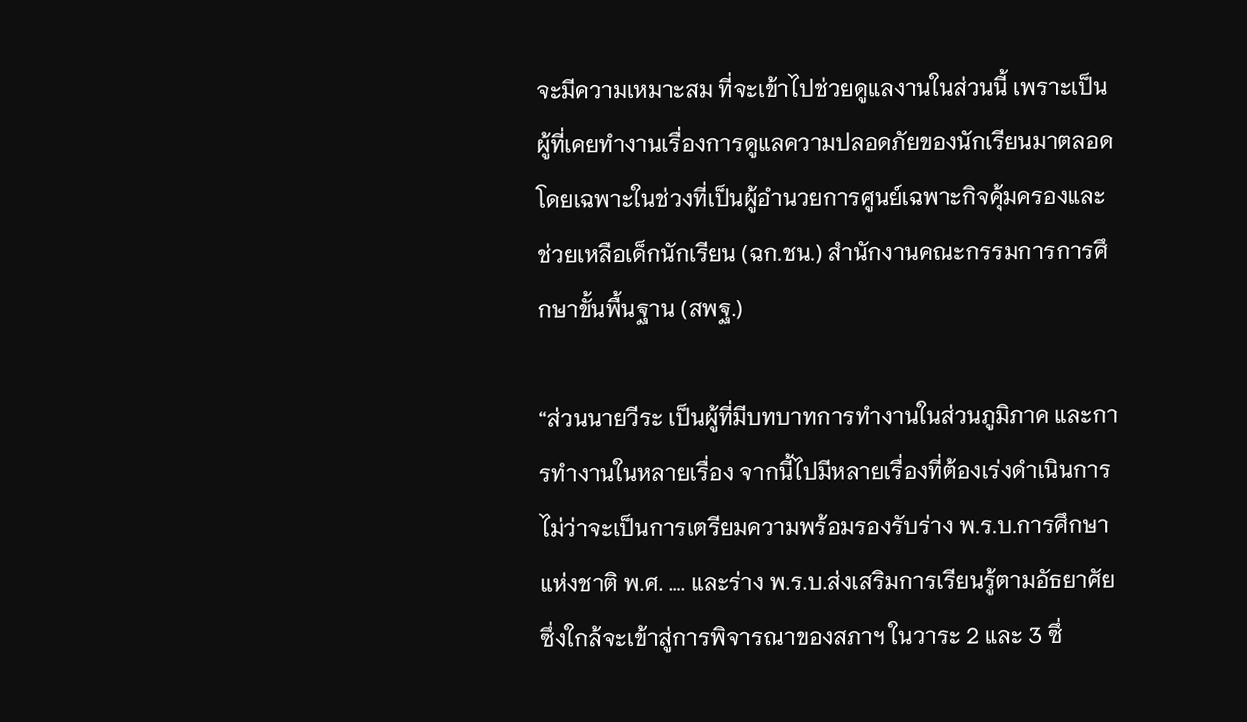จะมีความเหมาะสม ที่จะเข้าไปช่วยดูแลงานในส่วนนี้ เพราะเป็นผู้ที่เคยทำงานเรื่องการดูแลความปลอดภัยของนักเรียนมาตลอด โดยเฉพาะในช่วงที่เป็นผู้อำนวยการศูนย์เฉพาะกิจคุ้มครองและช่วยเหลือเด็กนักเรียน (ฉก.ชน.) สำนักงานคณะกรรมการการศึกษาขั้นพื้นฐาน (สพฐ.)

“ส่วนนายวีระ เป็นผู้ที่มีบทบาทการทำงานในส่วนภูมิภาค และการทำงานในหลายเรื่อง จากนี้ไปมีหลายเรื่องที่ต้องเร่งดำเนินการ ไม่ว่าจะเป็นการเตรียมความพร้อมรองรับร่าง พ.ร.บ.การศึกษาแห่งชาติ พ.ศ. …. และร่าง พ.ร.บ.ส่งเสริมการเรียนรู้ตามอัธยาศัย ซึ่งใกล้จะเข้าสู่การพิจารณาของสภาฯ ในวาระ 2 และ 3 ซึ่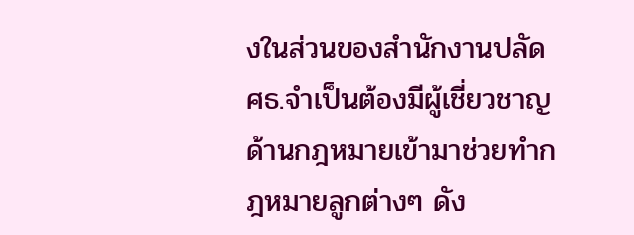งในส่วนของสำนักงานปลัด ศธ.จำเป็นต้องมีผู้เชี่ยวชาญด้านกฎหมายเข้ามาช่วยทำกฎหมายลูกต่างๆ ดัง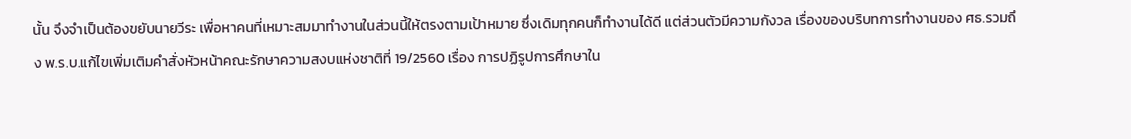นั้น จึงจำเป็นต้องขยับนายวีระ เพื่อหาคนที่เหมาะสมมาทำงานในส่วนนี้ให้ตรงตามเป้าหมาย ซึ่งเดิมทุกคนก็ทำงานได้ดี แต่ส่วนตัวมีความกังวล เรื่องของบริบทการทำงานของ ศธ.รวมถึง พ.ร.บ.แก้ไขเพิ่มเติมคำสั่งหัวหน้าคณะรักษาความสงบแห่งชาติที่ 19/2560 เรื่อง การปฏิรูปการศึกษาใน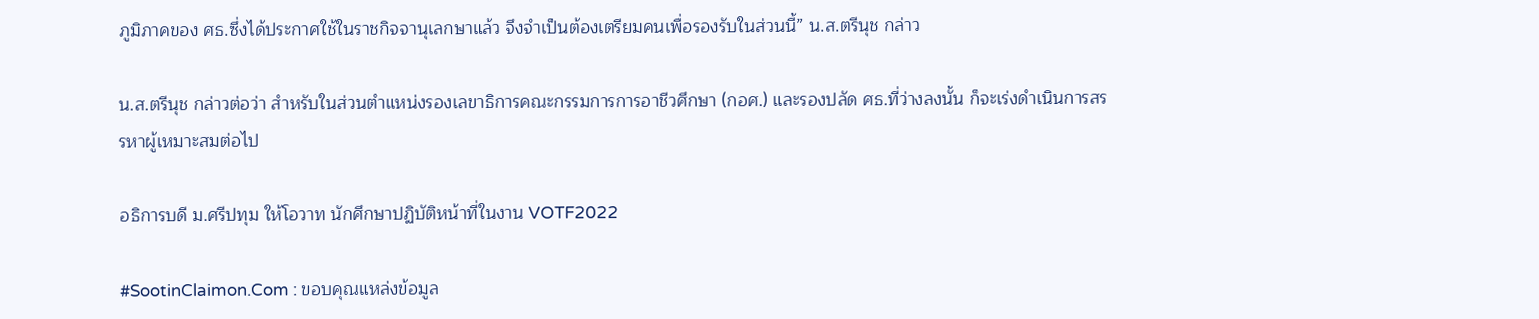ภูมิภาคของ ศธ.ซึ่งได้ประกาศใช้ในราชกิจจานุเลกษาแล้ว จึงจำเป็นต้องเตรียมคนเพื่อรองรับในส่วนนี้” น.ส.ตรีนุช กล่าว

น.ส.ตรีนุช กล่าวต่อว่า สำหรับในส่วนตำแหน่งรองเลขาธิการคณะกรรมการการอาชีวศึกษา (กอศ.) และรองปลัด ศธ.ที่ว่างลงนั้น ก็จะเร่งดำเนินการสรรหาผู้เหมาะสมต่อไป

อธิการบดี ม.ศรีปทุม ให้โอวาท นักศึกษาปฏิบัติหน้าที่ในงาน VOTF2022

#SootinClaimon.Com : ขอบคุณแหล่งข้อมูล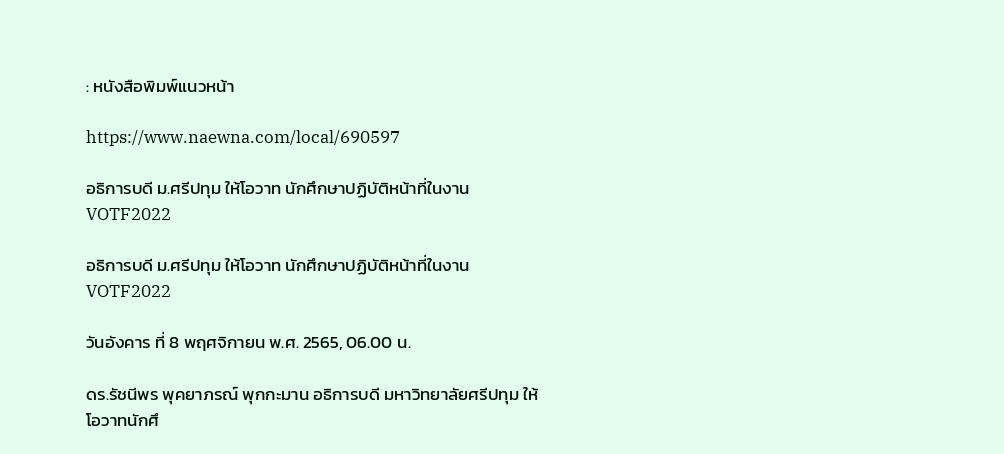: หนังสือพิมพ์แนวหน้า

https://www.naewna.com/local/690597

อธิการบดี ม.ศรีปทุม ให้โอวาท นักศึกษาปฏิบัติหน้าที่ในงาน VOTF2022

อธิการบดี ม.ศรีปทุม ให้โอวาท นักศึกษาปฏิบัติหน้าที่ในงาน VOTF2022

วันอังคาร ที่ 8 พฤศจิกายน พ.ศ. 2565, 06.00 น.

ดร.รัชนีพร พุคยาภรณ์ พุกกะมาน อธิการบดี มหาวิทยาลัยศรีปทุม ให้โอวาทนักศึ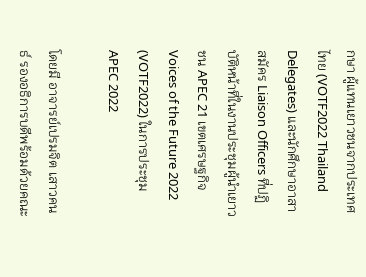กษา ผู้แทนเยาวชนจากประเทศไทย (VOTF2022 Thailand Delegates) และนักศึกษาอาสาสมัคร Liaison Officers ที่ปฏิบัติหน้าที่ในงานประชุมผู้นำเยาวชน APEC 21 เขตเศรษฐกิจ Voices of the Future 2022 (VOTF2022) ในการประชุม APEC 2022

โดยมี อาจารย์เปรมจิต เสาวคนธ์ รองอธิการบดีพร้อมด้วยคณะ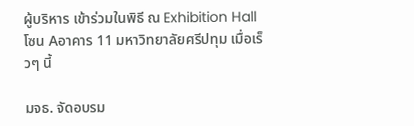ผู้บริหาร เข้าร่วมในพิธี ณ Exhibition Hall โซน Aอาคาร 11 มหาวิทยาลัยศรีปทุม เมื่อเร็วๆ นี้

มจธ. จัดอบรม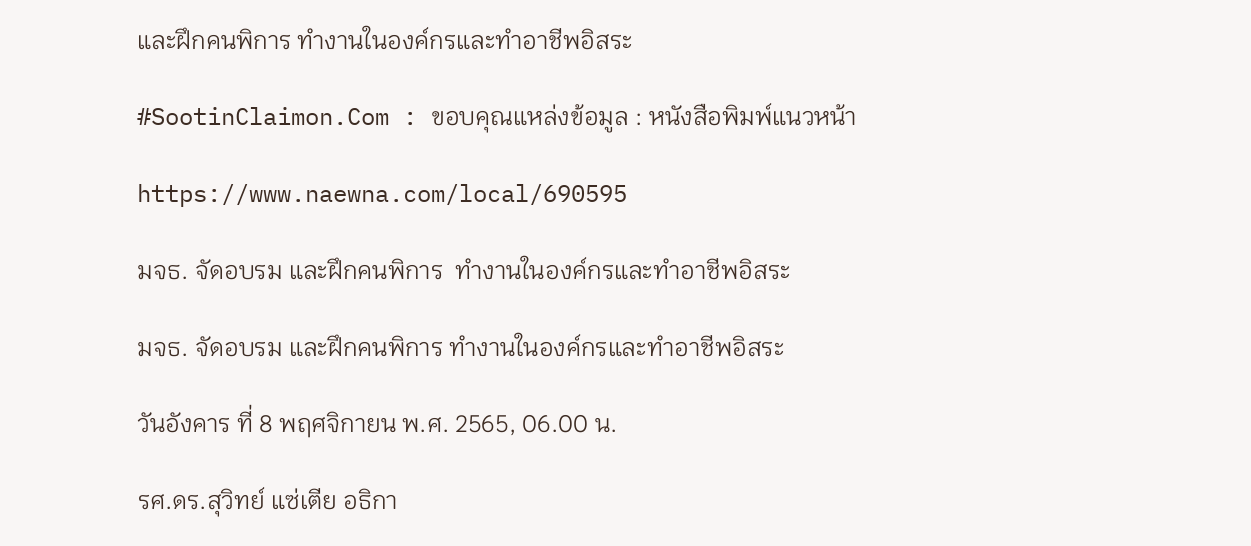และฝึกคนพิการ ทำงานในองค์กรและทำอาชีพอิสระ

#SootinClaimon.Com : ขอบคุณแหล่งข้อมูล : หนังสือพิมพ์แนวหน้า

https://www.naewna.com/local/690595

มจธ. จัดอบรม และฝึกคนพิการ  ทำงานในองค์กรและทำอาชีพอิสระ

มจธ. จัดอบรม และฝึกคนพิการ ทำงานในองค์กรและทำอาชีพอิสระ

วันอังคาร ที่ 8 พฤศจิกายน พ.ศ. 2565, 06.00 น.

รศ.ดร.สุวิทย์ แซ่เตีย อธิกา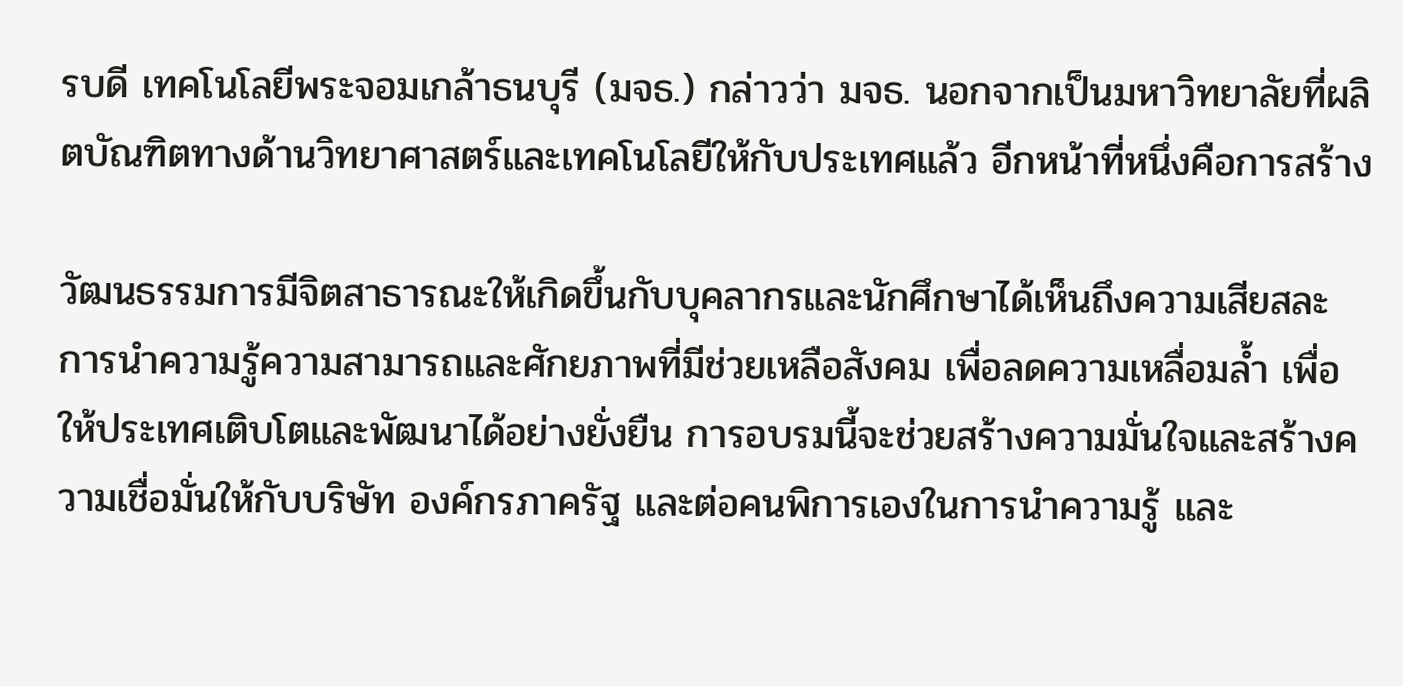รบดี เทคโนโลยีพระจอมเกล้าธนบุรี (มจธ.) กล่าวว่า มจธ. นอกจากเป็นมหาวิทยาลัยที่ผลิตบัณฑิตทางด้านวิทยาศาสตร์และเทคโนโลยีให้กับประเทศแล้ว อีกหน้าที่หนึ่งคือการสร้าง

วัฒนธรรมการมีจิตสาธารณะให้เกิดขึ้นกับบุคลากรและนักศึกษาได้เห็นถึงความเสียสละ การนำความรู้ความสามารถและศักยภาพที่มีช่วยเหลือสังคม เพื่อลดความเหลื่อมล้ำ เพื่อให้ประเทศเติบโตและพัฒนาได้อย่างยั่งยืน การอบรมนี้จะช่วยสร้างความมั่นใจและสร้างความเชื่อมั่นให้กับบริษัท องค์กรภาครัฐ และต่อคนพิการเองในการนำความรู้ และ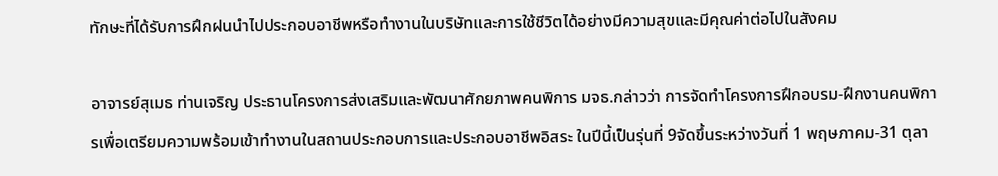ทักษะที่ได้รับการฝึกฝนนำไปประกอบอาชีพหรือทำงานในบริษัทและการใช้ชีวิตได้อย่างมีความสุขและมีคุณค่าต่อไปในสังคม

อาจารย์สุเมธ ท่านเจริญ ประธานโครงการส่งเสริมและพัฒนาศักยภาพคนพิการ มจธ.กล่าวว่า การจัดทำโครงการฝึกอบรม-ฝึกงานคนพิการเพื่อเตรียมความพร้อมเข้าทำงานในสถานประกอบการและประกอบอาชีพอิสระ ในปีนี้เป็นรุ่นที่ 9จัดขึ้นระหว่างวันที่ 1 พฤษภาคม-31 ตุลา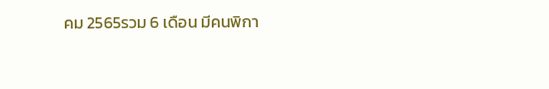คม 2565รวม 6 เดือน มีคนพิกา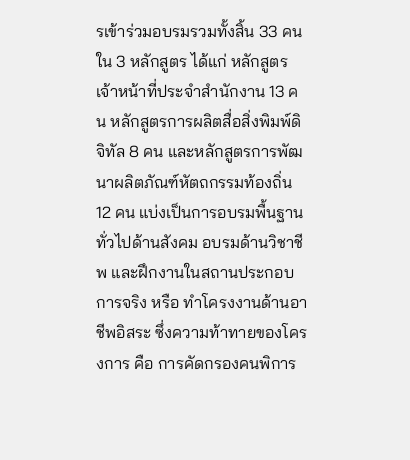รเข้าร่วมอบรมรวมทั้งสิ้น 33 คนใน 3 หลักสูตร ได้แก่ หลักสูตร เจ้าหน้าที่ประจำสำนักงาน 13 คน หลักสูตรการผลิตสื่อสิ่งพิมพ์ดิจิทัล 8 คน และหลักสูตรการพัฒนาผลิตภัณฑ์หัตถกรรมท้องถิ่น 12 คน แบ่งเป็นการอบรมพื้นฐานทั่วไปด้านสังคม อบรมด้านวิชาชีพ และฝึกงานในสถานประกอบการจริง หรือ ทำโครงงานด้านอาชีพอิสระ ซึ่งความท้าทายของโครงการ คือ การคัดกรองคนพิการ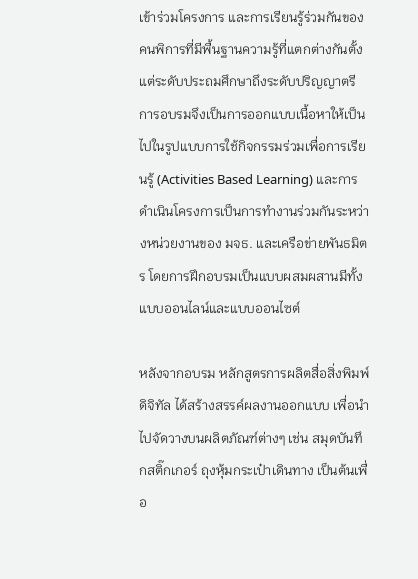เข้าร่วมโครงการ และการเรียนรู้ร่วมกันของคนพิการที่มีพื้นฐานความรู้ที่แตกต่างกันตั้งแต่ระดับประถมศึกษาถึงระดับปริญญาตรี การอบรมจึงเป็นการออกแบบเนื้อหาให้เป็นไปในรูปแบบการใช้กิจกรรมร่วมเพื่อการเรียนรู้ (Activities Based Learning) และการดำเนินโครงการเป็นการทำงานร่วมกันระหว่างหน่วยงานของ มจธ. และเครือข่ายพันธมิตร โดยการฝึกอบรมเป็นแบบผสมผสานมีทั้งแบบออนไลน์และแบบออนไซต์

หลังจากอบรม หลักสูตรการผลิตสื่อสิ่งพิมพ์ดิจิทัล ได้สร้างสรรค์ผลงานออกแบบ เพื่อนำไปจัดวางบนผลิตภัณฑ์ต่างๆ เช่น สมุดบันทึกสติ๊กเกอร์ ถุงหุ้มกระเป๋าเดินทาง เป็นต้นเพื่อ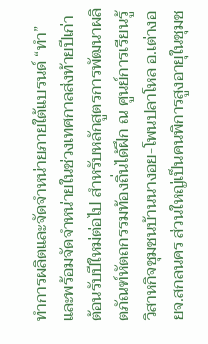ทำการผลิตและจัดจำหน่ายภายใต้แบรนด์ “ทำ” และพร้อมจัดจำหน่ายในช่วงเทศกาลส่งท้ายปีเก่า ต้อนรับปีใหม่ต่อไป สำหรับหลักสูตรการพัฒนาผลิตภัณฑ์หัตถกรรมท้องถิ่นได้ฝึก ณ ศูนย์การเรียนรู้วิสาหกิจชุมชนบ้านนางอย-โพนปลาโหล อ.เต่างอยจ.สกลนคร ส่วนใหญ่เป็นคนพิการสูงอายุในชุมช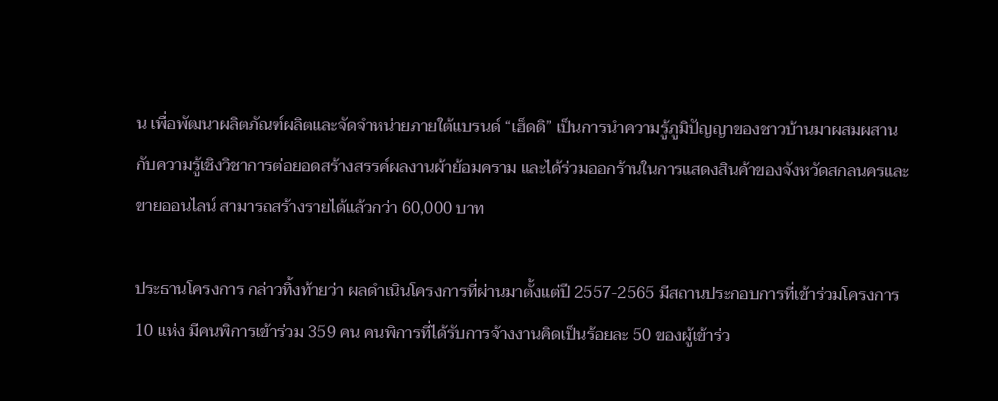น เพื่อพัฒนาผลิตภัณฑ์ผลิตและจัดจำหน่ายภายใต้แบรนด์ “เฮ็ดดิ” เป็นการนำความรู้ภูมิปัญญาของชาวบ้านมาผสมผสานกับความรู้เชิงวิชาการต่อยอดสร้างสรรค์ผลงานผ้าย้อมคราม และได้ร่วมออกร้านในการแสดงสินค้าของจังหวัดสกลนครและขายออนไลน์ สามารถสร้างรายได้แล้วกว่า 60,000 บาท

ประธานโครงการ กล่าวทิ้งท้ายว่า ผลดำเนินโครงการที่ผ่านมาตั้งแต่ปี 2557-2565 มีสถานประกอบการที่เข้าร่วมโครงการ 10 แห่ง มีคนพิการเข้าร่วม 359 คน คนพิการที่ได้รับการจ้างงานคิดเป็นร้อยละ 50 ของผู้เข้าร่ว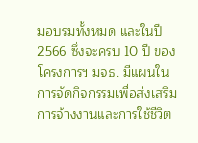มอบรมทั้งหมด และในปี 2566 ซึ่งจะครบ 10 ปี ของโครงการฯ มจธ. มีแผนในการจัดกิจกรรมเพื่อส่งเสริมการจ้างงานและการใช้ชีวิต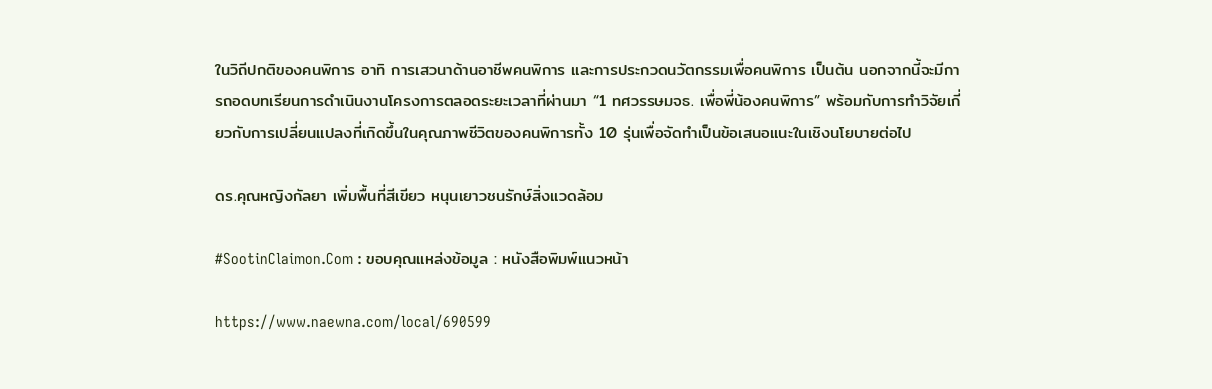ในวิถีปกติของคนพิการ อาทิ การเสวนาด้านอาชีพคนพิการ และการประกวดนวัตกรรมเพื่อคนพิการ เป็นต้น นอกจากนี้จะมีการถอดบทเรียนการดำเนินงานโครงการตลอดระยะเวลาที่ผ่านมา “1 ทศวรรษมจธ. เพื่อพี่น้องคนพิการ” พร้อมกับการทำวิจัยเกี่ยวกับการเปลี่ยนแปลงที่เกิดขึ้นในคุณภาพชีวิตของคนพิการทั้ง 10 รุ่นเพื่อจัดทำเป็นข้อเสนอแนะในเชิงนโยบายต่อไป

ดร.คุณหญิงกัลยา เพิ่มพื้นที่สีเขียว หนุนเยาวชนรักษ์สิ่งแวดล้อม

#SootinClaimon.Com : ขอบคุณแหล่งข้อมูล : หนังสือพิมพ์แนวหน้า

https://www.naewna.com/local/690599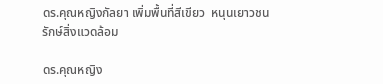ดร.คุณหญิงกัลยา เพิ่มพื้นที่สีเขียว  หนุนเยาวชนรักษ์สิ่งแวดล้อม

ดร.คุณหญิง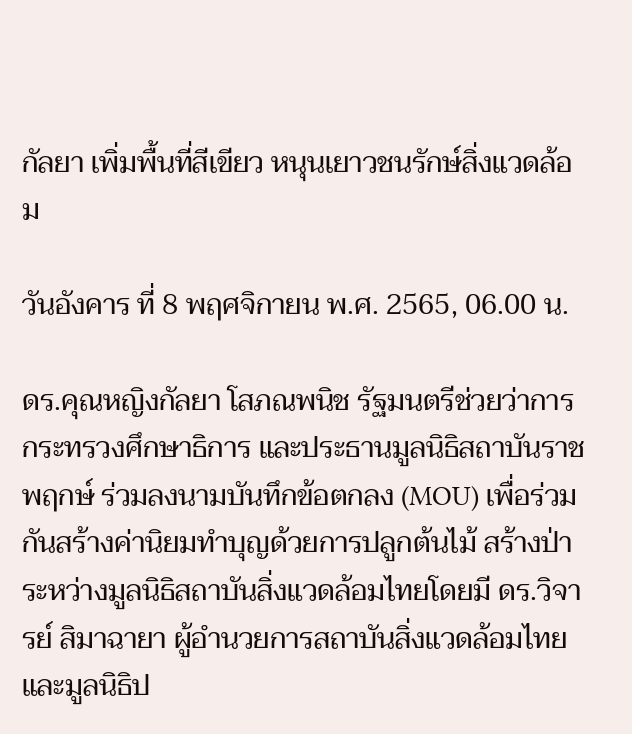กัลยา เพิ่มพื้นที่สีเขียว หนุนเยาวชนรักษ์สิ่งแวดล้อม

วันอังคาร ที่ 8 พฤศจิกายน พ.ศ. 2565, 06.00 น.

ดร.คุณหญิงกัลยา โสภณพนิช รัฐมนตรีช่วยว่าการกระทรวงศึกษาธิการ และประธานมูลนิธิสถาบันราชพฤกษ์ ร่วมลงนามบันทึกข้อตกลง (MOU) เพื่อร่วมกันสร้างค่านิยมทำบุญด้วยการปลูกต้นไม้ สร้างป่าระหว่างมูลนิธิสถาบันสิ่งแวดล้อมไทยโดยมี ดร.วิจารย์ สิมาฉายา ผู้อำนวยการสถาบันสิ่งแวดล้อมไทย และมูลนิธิป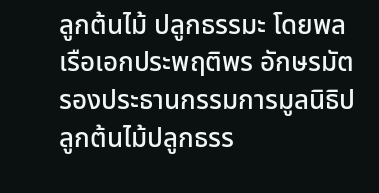ลูกต้นไม้ ปลูกธรรมะ โดยพลเรือเอกประพฤติพร อักษรมัต รองประธานกรรมการมูลนิธิปลูกต้นไม้ปลูกธรร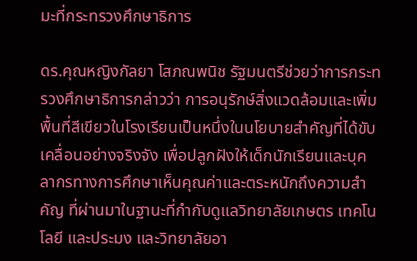มะที่กระทรวงศึกษาธิการ

ดร.คุณหญิงกัลยา โสภณพนิช รัฐมนตรีช่วยว่าการกระทรวงศึกษาธิการกล่าวว่า การอนุรักษ์สิ่งแวดล้อมและเพิ่มพื้นที่สีเขียวในโรงเรียนเป็นหนึ่งในนโยบายสำคัญที่ได้ขับเคลื่อนอย่างจริงจัง เพื่อปลูกฝังให้เด็กนักเรียนและบุคลากรทางการศึกษาเห็นคุณค่าและตระหนักถึงความสำคัญ ที่ผ่านมาในฐานะที่กำกับดูแลวิทยาลัยเกษตร เทคโนโลยี และประมง และวิทยาลัยอา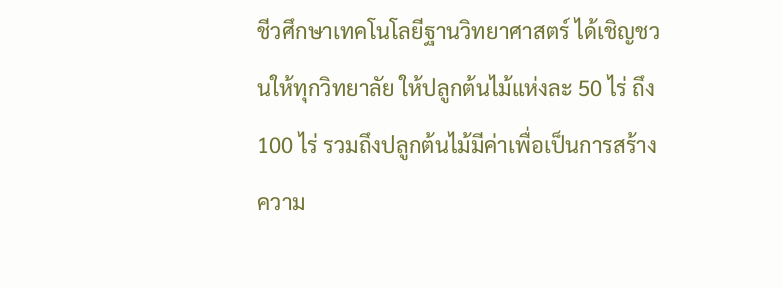ชีวศึกษาเทคโนโลยีฐานวิทยาศาสตร์ ได้เชิญชวนให้ทุกวิทยาลัย ให้ปลูกต้นไม้แห่งละ 50 ไร่ ถึง 100 ไร่ รวมถึงปลูกต้นไม้มีค่าเพื่อเป็นการสร้างความ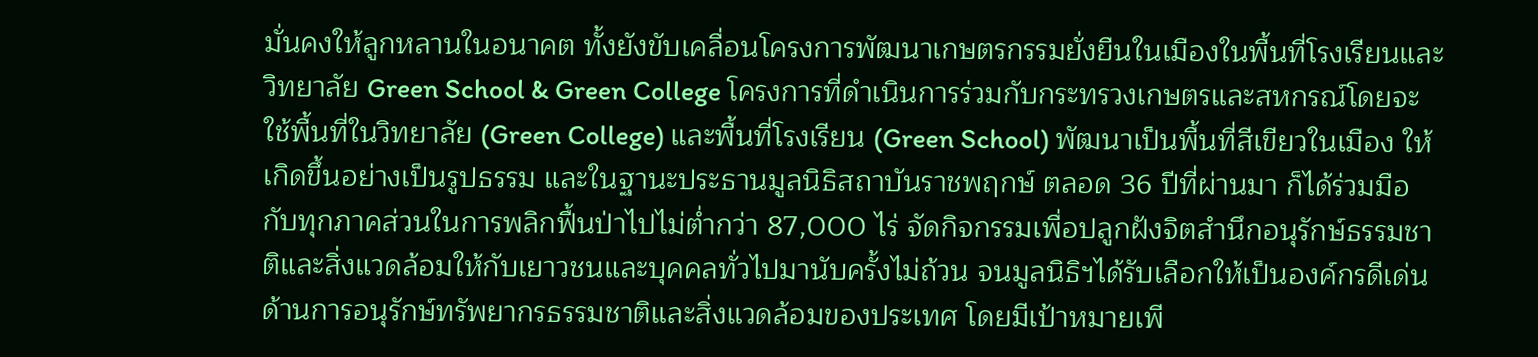มั่นคงให้ลูกหลานในอนาคต ทั้งยังขับเคลื่อนโครงการพัฒนาเกษตรกรรมยั่งยืนในเมืองในพื้นที่โรงเรียนและวิทยาลัย Green School & Green College โครงการที่ดำเนินการร่วมกับกระทรวงเกษตรและสหกรณ์โดยจะใช้พื้นที่ในวิทยาลัย (Green College) และพื้นที่โรงเรียน (Green School) พัฒนาเป็นพื้นที่สีเขียวในเมือง ให้เกิดขึ้นอย่างเป็นรูปธรรม และในฐานะประธานมูลนิธิสถาบันราชพฤกษ์ ตลอด 36 ปีที่ผ่านมา ก็ได้ร่วมมือกับทุกภาคส่วนในการพลิกฟื้นป่าไปไม่ต่ำกว่า 87,000 ไร่ จัดกิจกรรมเพื่อปลูกฝังจิตสำนึกอนุรักษ์ธรรมชาติและสิ่งแวดล้อมให้กับเยาวชนและบุคคลทั่วไปมานับครั้งไม่ถ้วน จนมูลนิธิฯได้รับเลือกให้เป็นองค์กรดีเด่นด้านการอนุรักษ์ทรัพยากรธรรมชาติและสิ่งแวดล้อมของประเทศ โดยมีเป้าหมายเพี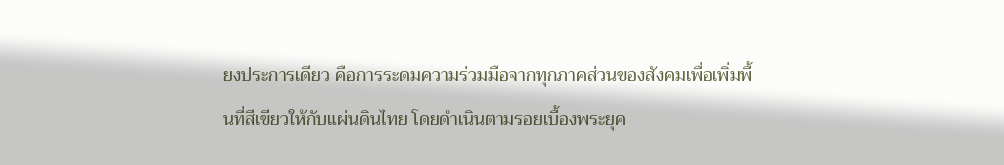ยงประการเดียว คือการระดมความร่วมมือจากทุกภาคส่วนของสังคมเพื่อเพิ่มพื้นที่สีเขียวให้กับแผ่นดินไทย โดยดำเนินตามรอยเบื้องพระยุค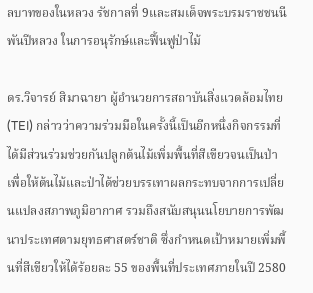ลบาทของในหลวง รัชกาลที่ 9และสมเด็จพระบรมราชชนนีพันปีหลวง ในการอนุรักษ์และฟื้นฟูป่าไม้

ดร.วิจารย์ สิมาฉายา ผู้อำนวยการสถาบันสิ่งแวดล้อมไทย (TEI) กล่าวว่าความร่วมมือในครั้งนี้เป็นอีกหนึ่งกิจกรรมที่ได้มีส่วนร่วมช่วยกันปลูกต้นไม้เพิ่มพื้นที่สีเขียวจนเป็นป่าเพื่อให้ต้นไม้และป่าได้ช่วยบรรเทาผลกระทบจากการเปลี่ยนแปลงสภาพภูมิอากาศ รวมถึงสนับสนุนนโยบายการพัฒนาประเทศตามยุทธศาสตร์ชาติ ซึ่งกำหนดเป้าหมายเพิ่มพื้นที่สีเขียวให้ได้ร้อยละ 55 ของพื้นที่ประเทศภายในปี 2580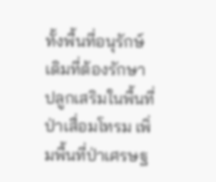ทั้งพื้นที่อนุรักษ์เดิมที่ต้องรักษา ปลูกเสริมในพื้นที่ป่าเสื่อมโทรม เพิ่มพื้นที่ป่าเศรษฐ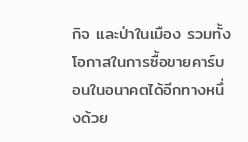กิจ และป่าในเมือง รวมทั้งโอกาสในการซื้อขายคาร์บอนในอนาคตได้อีกทางหนึ่งด้วย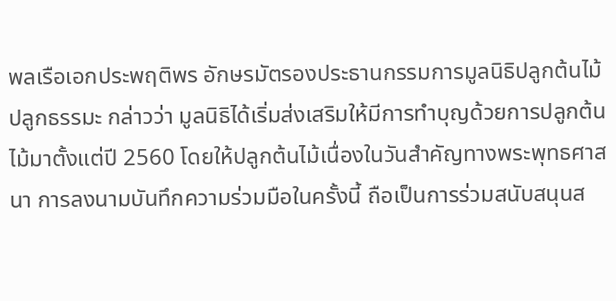พลเรือเอกประพฤติพร อักษรมัตรองประธานกรรมการมูลนิธิปลูกต้นไม้ ปลูกธรรมะ กล่าวว่า มูลนิธิได้เริ่มส่งเสริมให้มีการทำบุญด้วยการปลูกต้นไม้มาตั้งแต่ปี 2560 โดยให้ปลูกต้นไม้เนื่องในวันสำคัญทางพระพุทธศาสนา การลงนามบันทึกความร่วมมือในครั้งนี้ ถือเป็นการร่วมสนับสนุนส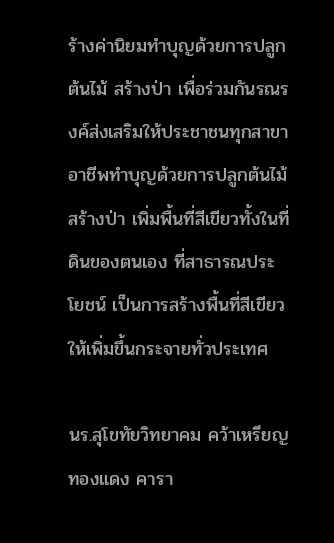ร้างค่านิยมทำบุญด้วยการปลูกต้นไม้ สร้างป่า เพื่อร่วมกันรณรงค์ส่งเสริมให้ประชาชนทุกสาขาอาชีพทำบุญด้วยการปลูกต้นไม้ สร้างป่า เพิ่มพื้นที่สีเขียวทั้งในที่ดินของตนเอง ที่สาธารณประโยชน์ เป็นการสร้างพื้นที่สีเขียวให้เพิ่มขึ้นกระจายทั่วประเทศ

นร.สุโขทัยวิทยาคม คว้าเหรียญทองแดง คารา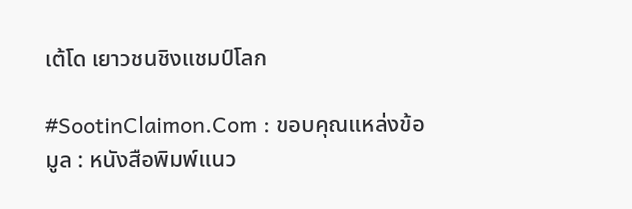เต้โด เยาวชนชิงแชมป์โลก

#SootinClaimon.Com : ขอบคุณแหล่งข้อมูล : หนังสือพิมพ์แนว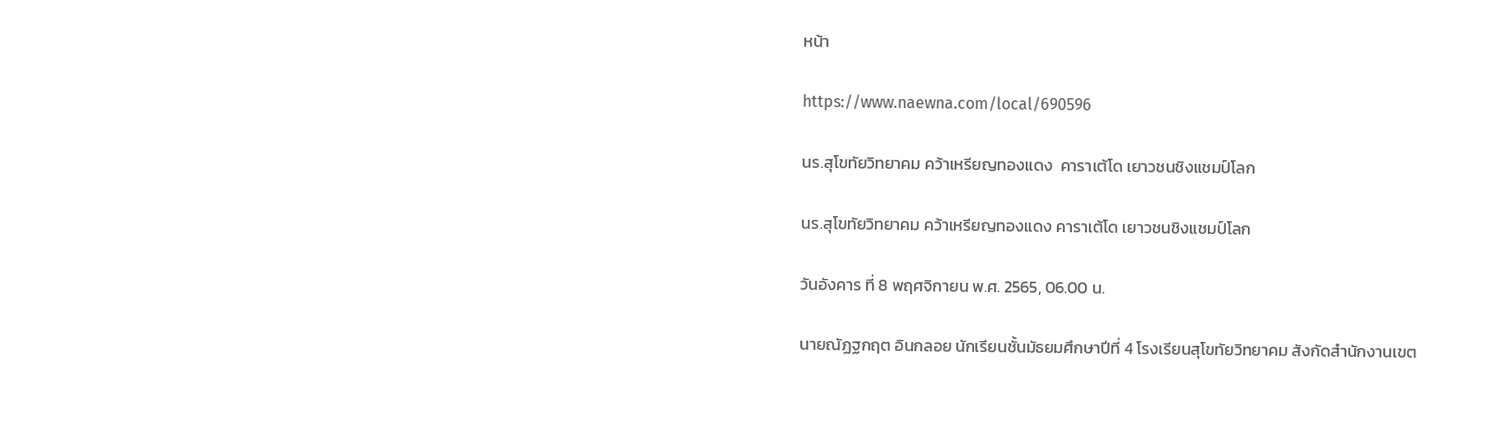หน้า

https://www.naewna.com/local/690596

นร.สุโขทัยวิทยาคม คว้าเหรียญทองแดง  คาราเต้โด เยาวชนชิงแชมป์โลก

นร.สุโขทัยวิทยาคม คว้าเหรียญทองแดง คาราเต้โด เยาวชนชิงแชมป์โลก

วันอังคาร ที่ 8 พฤศจิกายน พ.ศ. 2565, 06.00 น.

นายณัฏฐกฤต อินกลอย นักเรียนชั้นมัธยมศึกษาปีที่ 4 โรงเรียนสุโขทัยวิทยาคม สังกัดสำนักงานเขต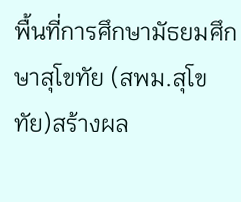พื้นที่การศึกษามัธยมศึกษาสุโขทัย (สพม.สุโขทัย)สร้างผล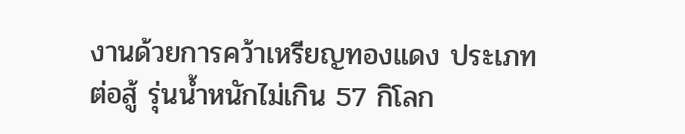งานด้วยการคว้าเหรียญทองแดง ประเภทต่อสู้ รุ่นน้ำหนักไม่เกิน 57 กิโลก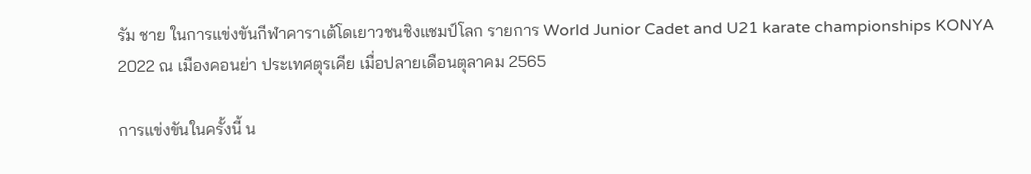รัม ชาย ในการแข่งขันกีฬาคาราเต้โดเยาวชนชิงแชมป์โลก รายการ World Junior Cadet and U21 karate championships KONYA 2022 ณ เมืองคอนย่า ประเทศตุรเคีย เมื่อปลายเดือนตุลาคม 2565

การแข่งขันในครั้งนี้ น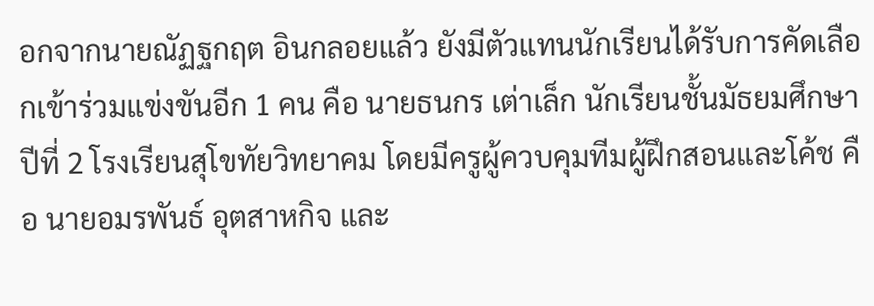อกจากนายณัฏฐกฤต อินกลอยแล้ว ยังมีตัวแทนนักเรียนได้รับการคัดเลือกเข้าร่วมแข่งขันอีก 1 คน คือ นายธนกร เต่าเล็ก นักเรียนชั้นมัธยมศึกษาปีที่ 2 โรงเรียนสุโขทัยวิทยาคม โดยมีครูผู้ควบคุมทีมผู้ฝึกสอนและโค้ช คือ นายอมรพันธ์ อุตสาหกิจ และ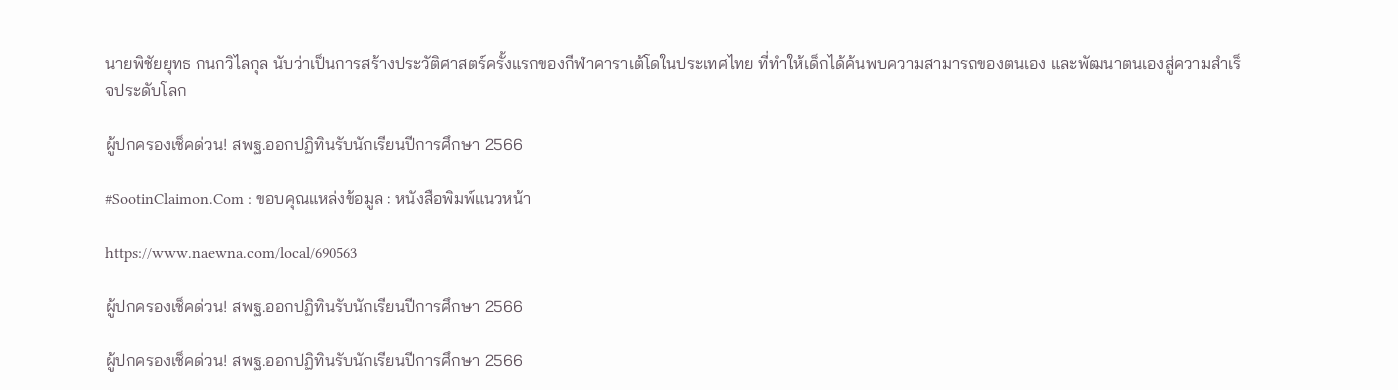นายพิชัยยุทธ กนกวิไลกุล นับว่าเป็นการสร้างประวัติศาสตร์ครั้งแรกของกีฬาคาราเต้โดในประเทศไทย ที่ทำให้เด็กได้ค้นพบความสามารถของตนเอง และพัฒนาตนเองสู่ความสำเร็จประดับโลก

ผู้ปกครองเช็คด่วน! สพฐ.ออกปฏิทินรับนักเรียนปีการศึกษา 2566

#SootinClaimon.Com : ขอบคุณแหล่งข้อมูล : หนังสือพิมพ์แนวหน้า

https://www.naewna.com/local/690563

ผู้ปกครองเช็คด่วน! สพฐ.ออกปฏิทินรับนักเรียนปีการศึกษา 2566

ผู้ปกครองเช็คด่วน! สพฐ.ออกปฏิทินรับนักเรียนปีการศึกษา 2566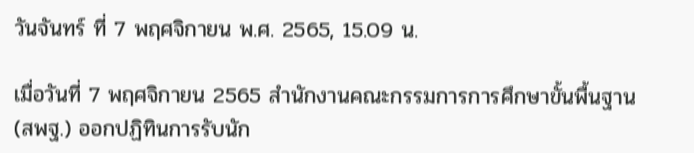วันจันทร์ ที่ 7 พฤศจิกายน พ.ศ. 2565, 15.09 น.

เมื่อวันที่ 7 พฤศจิกายน 2565 สำนักงานคณะกรรมการการศึกษาขั้นพื้นฐาน (สพฐ.) ออกปฏิทินการรับนัก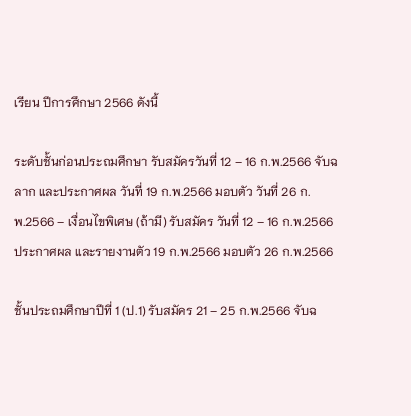เรียน ปีการศึกษา 2566 ดังนี้

ระดับชั้นก่อนประถมศึกษา รับสมัครวันที่ 12 – 16 ก.พ.2566 จับฉลาก และประกาศผล วันที่ 19 ก.พ.2566 มอบตัว วันที่ 26 ก.พ.2566 – เงื่อนไขพิเศษ (ถ้ามี) รับสมัคร วันที่ 12 – 16 ก.พ.2566 ประกาศผล และรายงานตัว 19 ก.พ.2566 มอบตัว 26 ก.พ.2566

ชั้นประถมศึกษาปีที่ 1 (ป.1) รับสมัคร 21 – 25 ก.พ.2566 จับฉ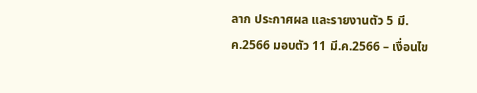ลาก ประกาศผล และรายงานตัว 5 มี.ค.2566 มอบตัว 11 มี.ค.2566 – เงื่อนไข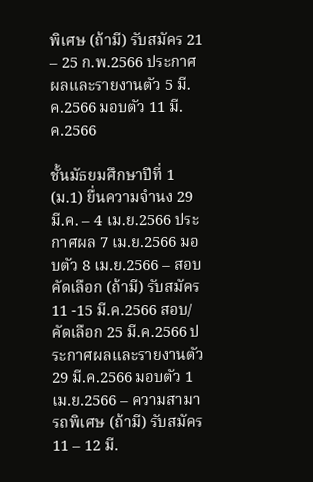พิเศษ (ถ้ามี) รับสมัคร 21 – 25 ก.พ.2566 ประกาศผลและรายงานตัว 5 มี.ค.2566 มอบตัว 11 มี.ค.2566

ชั้นมัธยมศึกษาปีที่ 1 (ม.1) ยื่นความจำนง 29 มี.ค. – 4 เม.ย.2566 ประกาศผล 7 เม.ย.2566 มอบตัว 8 เม.ย.2566 – สอบคัดเลือก (ถ้ามี) รับสมัคร 11 -15 มี.ค.2566 สอบ/คัดเลือก 25 มี.ค.2566 ประกาศผลและรายงานตัว 29 มี.ค.2566 มอบตัว 1 เม.ย.2566 – ความสามารถพิเศษ (ถ้ามี) รับสมัคร 11 – 12 มี.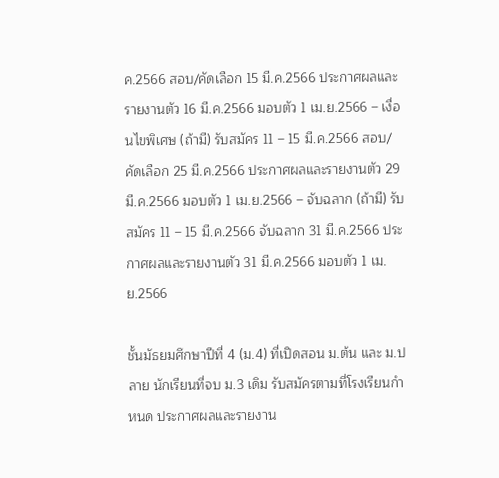ค.2566 สอบ/คัดเลือก 15 มี.ค.2566 ประกาศผลและรายงานตัว 16 มี.ค.2566 มอบตัว 1 เม.ย.2566 – เงื่อนไขพิเศษ (ถ้ามี) รับสมัคร 11 – 15 มี.ค.2566 สอบ/คัดเลือก 25 มี.ค.2566 ประกาศผลและรายงานตัว 29 มี.ค.2566 มอบตัว 1 เม.ย.2566 – จับฉลาก (ถ้ามี) รับสมัคร 11 – 15 มี.ค.2566 จับฉลาก 31 มี.ค.2566 ประกาศผลและรายงานตัว 31 มี.ค.2566 มอบตัว 1 เม.ย.2566

ชั้นมัธยมศึกษาปีที่ 4 (ม.4) ที่เปิดสอน ม.ต้น และ ม.ปลาย นักเรียนที่จบ ม.3 เดิม รับสมัครตามที่โรงเรียนกำหนด ประกาศผลและรายงาน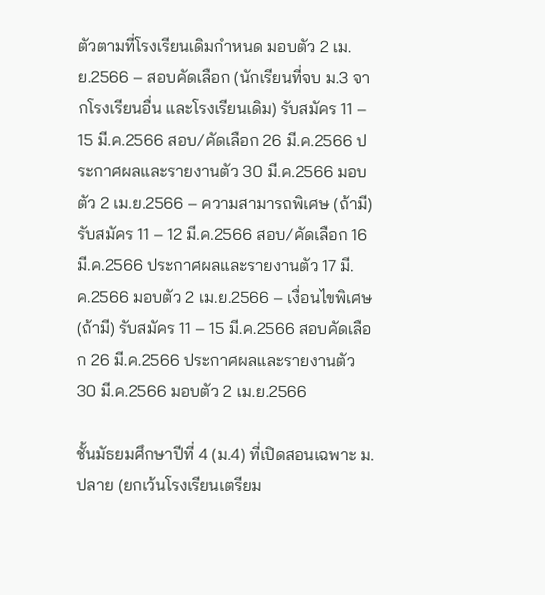ตัวตามที่โรงเรียนเดิมกำหนด มอบตัว 2 เม.ย.2566 – สอบคัดเลือก (นักเรียนที่จบ ม.3 จากโรงเรียนอื่น และโรงเรียนเดิม) รับสมัคร 11 – 15 มี.ค.2566 สอบ/คัดเลือก 26 มี.ค.2566 ประกาศผลและรายงานตัว 30 มี.ค.2566 มอบตัว 2 เม.ย.2566 – ความสามารถพิเศษ (ถ้ามี) รับสมัคร 11 – 12 มี.ค.2566 สอบ/คัดเลือก 16 มี.ค.2566 ประกาศผลและรายงานตัว 17 มี.ค.2566 มอบตัว 2 เม.ย.2566 – เงื่อนไขพิเศษ (ถ้ามี) รับสมัคร 11 – 15 มี.ค.2566 สอบคัดเลือก 26 มี.ค.2566 ประกาศผลและรายงานตัว 30 มี.ค.2566 มอบตัว 2 เม.ย.2566

ชั้นมัธยมศึกษาปีที่ 4 (ม.4) ที่เปิดสอนเฉพาะ ม.ปลาย (ยกเว้นโรงเรียนเตรียม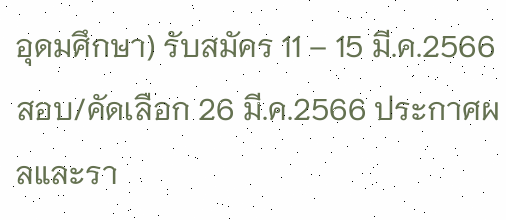อุดมศึกษา) รับสมัคร 11 – 15 มี.ค.2566 สอบ/คัดเลือก 26 มี.ค.2566 ประกาศผลและรา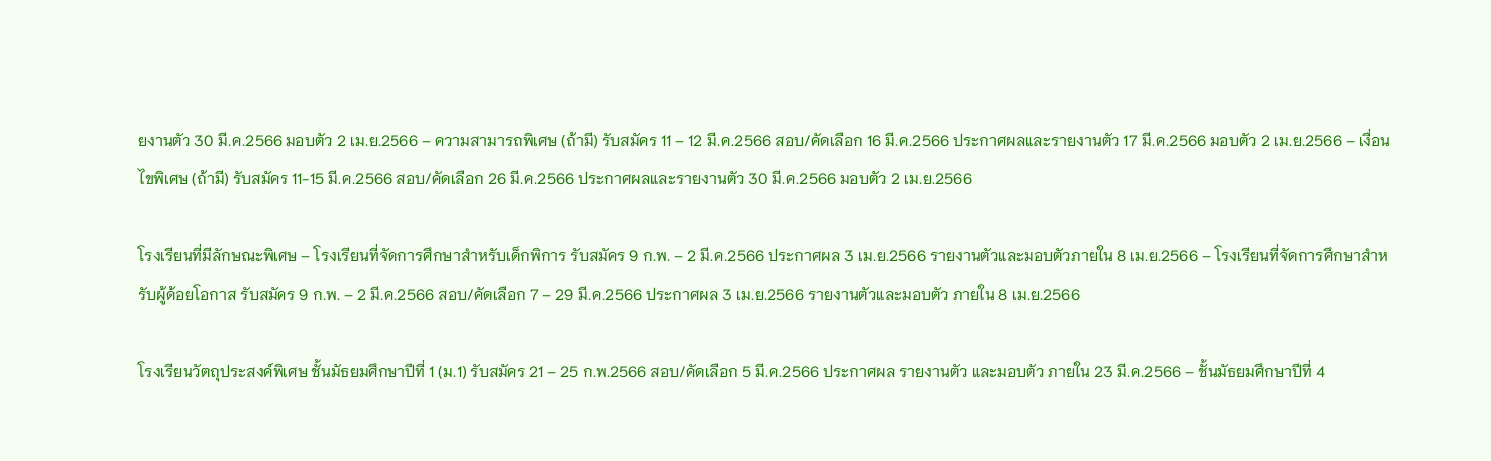ยงานตัว 30 มี.ค.2566 มอบตัว 2 เม.ย.2566 – ความสามารถพิเศษ (ถ้ามี) รับสมัคร 11 – 12 มี.ค.2566 สอบ/คัดเลือก 16 มี.ค.2566 ประกาศผลและรายงานตัว 17 มี.ค.2566 มอบตัว 2 เม.ย.2566 – เงื่อนไขพิเศษ (ถ้ามี) รับสมัคร 11-15 มี.ค.2566 สอบ/คัดเลือก 26 มี.ค.2566 ประกาศผลและรายงานตัว 30 มี.ค.2566 มอบตัว 2 เม.ย.2566

โรงเรียนที่มีลักษณะพิเศษ – โรงเรียนที่จัดการศึกษาสำหรับเด็กพิการ รับสมัคร 9 ก.พ. – 2 มี.ค.2566 ประกาศผล 3 เม.ย.2566 รายงานตัวและมอบตัวภายใน 8 เม.ย.2566 – โรงเรียนที่จัดการศึกษาสำหรับผู้ด้อยโอกาส รับสมัคร 9 ก.พ. – 2 มี.ค.2566 สอบ/คัดเลือก 7 – 29 มี.ค.2566 ประกาศผล 3 เม.ย.2566 รายงานตัวและมอบตัว ภายใน 8 เม.ย.2566

โรงเรียนวัตถุประสงค์พิเศษ ชั้นมัธยมศึกษาปีที่ 1 (ม.1) รับสมัคร 21 – 25 ก.พ.2566 สอบ/คัดเลือก 5 มี.ค.2566 ประกาศผล รายงานตัว และมอบตัว ภายใน 23 มี.ค.2566 – ชั้นมัธยมศึกษาปีที่ 4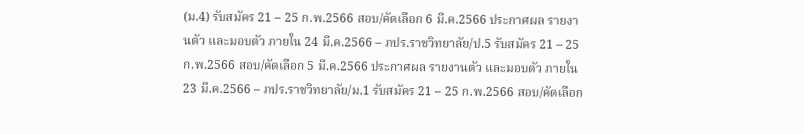(ม.4) รับสมัคร 21 – 25 ก.พ.2566 สอบ/คัดเลือก 6 มี.ค.2566 ประกาศผล รายงานตัว และมอบตัว ภายใน 24 มี.ค.2566 – ภปร.ราชวิทยาลัย/ป.5 รับสมัคร 21 – 25 ก.พ.2566 สอบ/คัดเลือก 5 มี.ค.2566 ประกาศผล รายงานตัว และมอบตัว ภายใน 23 มี.ค.2566 – ภปร.ราชวิทยาลัย/ม.1 รับสมัคร 21 – 25 ก.พ.2566 สอบ/คัดเลือก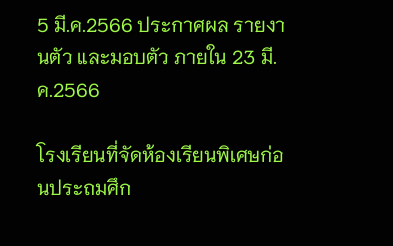5 มี.ค.2566 ประกาศผล รายงานตัว และมอบตัว ภายใน 23 มี.ค.2566

โรงเรียนที่จัดห้องเรียนพิเศษก่อนประถมศึก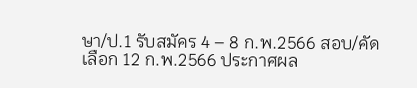ษา/ป.1 รับสมัคร 4 – 8 ก.พ.2566 สอบ/คัดเลือก 12 ก.พ.2566 ประกาศผล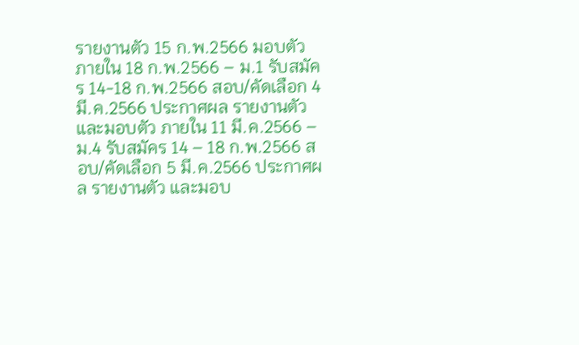รายงานตัว 15 ก.พ.2566 มอบตัวภายใน 18 ก.พ.2566 – ม.1 รับสมัคร 14-18 ก.พ.2566 สอบ/คัดเลือก 4 มี.ค.2566 ประกาศผล รายงานตัว และมอบตัว ภายใน 11 มี.ค.2566 – ม.4 รับสมัคร 14 – 18 ก.พ.2566 สอบ/คัดเลือก 5 มี.ค.2566 ประกาศผล รายงานตัว และมอบ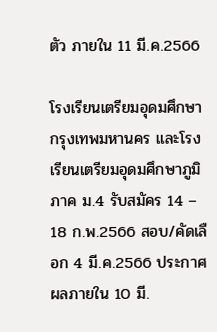ตัว ภายใน 11 มี.ค.2566

โรงเรียนเตรียมอุดมศึกษา กรุงเทพมหานคร และโรงเรียนเตรียมอุดมศึกษาภูมิภาค ม.4 รับสมัคร 14 – 18 ก.พ.2566 สอบ/คัดเลือก 4 มี.ค.2566 ประกาศผลภายใน 10 มี.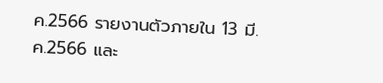ค.2566 รายงานตัวภายใน 13 มี.ค.2566 และ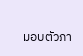มอบตัวภา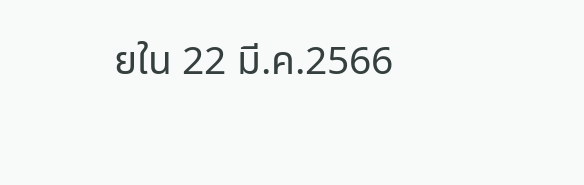ยใน 22 มี.ค.2566